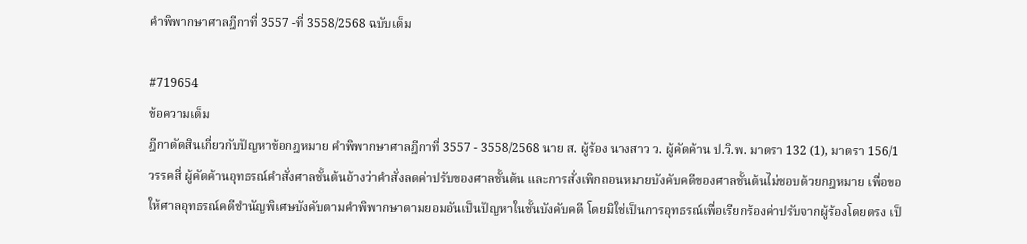คำพิพากษาศาลฎีกาที่ 3557 -ที่ 3558/2568 ฉบับเต็ม

#719654
ข้อความเต็ม
ฎีกาตัดสินเกี่ยวกับปัญหาข้อกฎหมาย คำพิพากษาศาลฎีกาที่ 3557 - 3558/2568 นาย ส. ผู้ร้อง นางสาว ว. ผู้คัดค้าน ป.วิ.พ. มาตรา 132 (1), มาตรา 156/1 วรรคสี่ ผู้คัดค้านอุทธรณ์คำสั่งศาลชั้นต้นอ้างว่าคำสั่งลดค่าปรับของศาลชั้นต้น และการสั่งเพิกถอนหมายบังคับคดีของศาลชั้นต้นไม่ชอบด้วยกฎหมาย เพื่อขอให้ศาลอุทธรณ์คดีชำนัญพิเศษบังคับตามคำพิพากษาตามยอมอันเป็นปัญหาในชั้นบังคับคดี โดยมิใช่เป็นการอุทธรณ์เพื่อเรียกร้องค่าปรับจากผู้ร้องโดยตรง เป็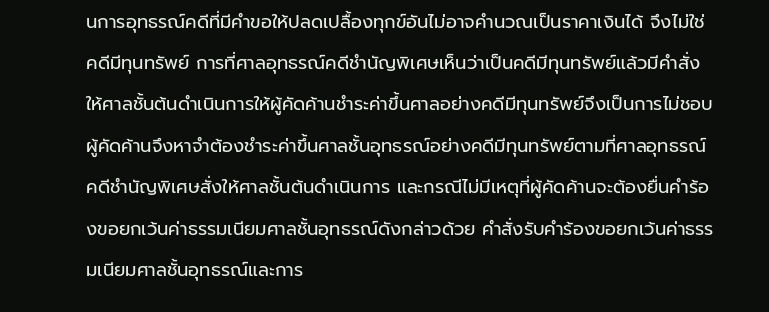นการอุทธรณ์คดีที่มีคำขอให้ปลดเปลื้องทุกข์อันไม่อาจคำนวณเป็นราคาเงินได้ จึงไม่ใช่คดีมีทุนทรัพย์ การที่ศาลอุทธรณ์คดีชำนัญพิเศษเห็นว่าเป็นคดีมีทุนทรัพย์แล้วมีคำสั่งให้ศาลชั้นต้นดำเนินการให้ผู้คัดค้านชำระค่าขึ้นศาลอย่างคดีมีทุนทรัพย์จึงเป็นการไม่ชอบ ผู้คัดค้านจึงหาจำต้องชำระค่าขึ้นศาลชั้นอุทธรณ์อย่างคดีมีทุนทรัพย์ตามที่ศาลอุทธรณ์คดีชำนัญพิเศษสั่งให้ศาลชั้นต้นดำเนินการ และกรณีไม่มีเหตุที่ผู้คัดค้านจะต้องยื่นคำร้องขอยกเว้นค่าธรรมเนียมศาลชั้นอุทธรณ์ดังกล่าวด้วย คำสั่งรับคำร้องขอยกเว้นค่าธรรมเนียมศาลชั้นอุทธรณ์และการ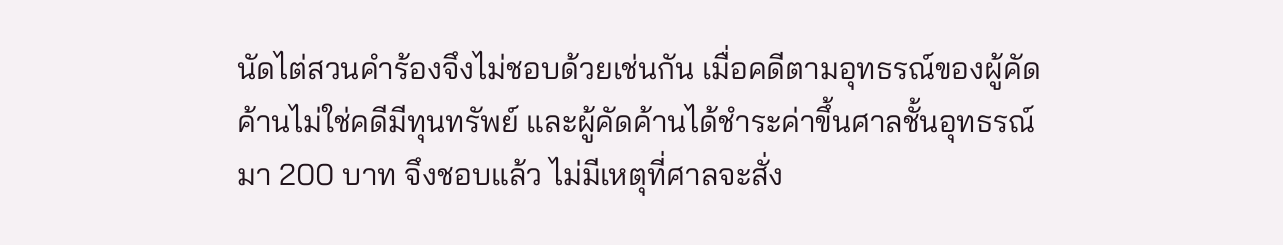นัดไต่สวนคำร้องจึงไม่ชอบด้วยเช่นกัน เมื่อคดีตามอุทธรณ์ของผู้คัดค้านไม่ใช่คดีมีทุนทรัพย์ และผู้คัดค้านได้ชำระค่าขึ้นศาลชั้นอุทธรณ์มา 200 บาท จึงชอบแล้ว ไม่มีเหตุที่ศาลจะสั่ง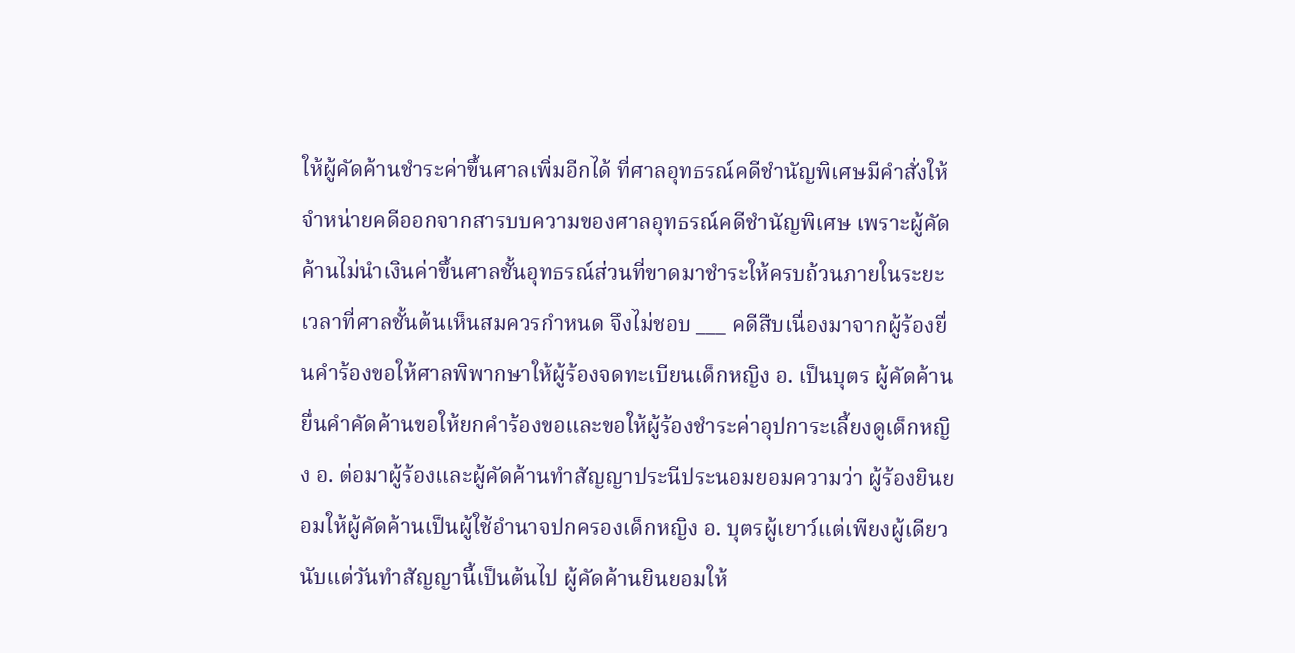ให้ผู้คัดค้านชำระค่าขึ้นศาลเพิ่มอีกได้ ที่ศาลอุทธรณ์คดีชำนัญพิเศษมีคำสั่งให้จำหน่ายคดีออกจากสารบบความของศาลอุทธรณ์คดีชำนัญพิเศษ เพราะผู้คัดค้านไม่นำเงินค่าขึ้นศาลชั้นอุทธรณ์ส่วนที่ขาดมาชำระให้ครบถ้วนภายในระยะเวลาที่ศาลชั้นต้นเห็นสมควรกำหนด จึงไม่ชอบ ___ คดีสืบเนื่องมาจากผู้ร้องยื่นคำร้องขอให้ศาลพิพากษาให้ผู้ร้องจดทะเบียนเด็กหญิง อ. เป็นบุตร ผู้คัดค้านยื่นคำคัดค้านขอให้ยกคำร้องขอและขอให้ผู้ร้องชำระค่าอุปการะเลี้ยงดูเด็กหญิง อ. ต่อมาผู้ร้องและผู้คัดค้านทำสัญญาประนีประนอมยอมความว่า ผู้ร้องยินยอมให้ผู้คัดค้านเป็นผู้ใช้อำนาจปกครองเด็กหญิง อ. บุตรผู้เยาว์แต่เพียงผู้เดียว นับแต่วันทำสัญญานี้เป็นต้นไป ผู้คัดค้านยินยอมให้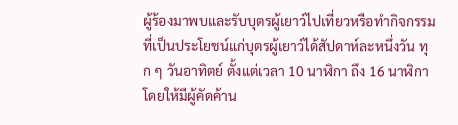ผู้ร้องมาพบและรับบุตรผู้เยาว์ไปเที่ยวหรือทำกิจกรรมที่เป็นประโยชน์แก่บุตรผู้เยาว์ได้สัปดาห์ละหนึ่งวัน ทุก ๆ วันอาทิตย์ ตั้งแต่เวลา 10 นาฬิกา ถึง 16 นาฬิกา โดยให้มีผู้คัดค้าน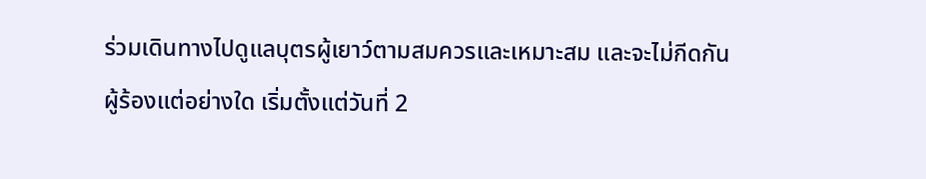ร่วมเดินทางไปดูแลบุตรผู้เยาว์ตามสมควรและเหมาะสม และจะไม่กีดกันผู้ร้องแต่อย่างใด เริ่มตั้งแต่วันที่ 2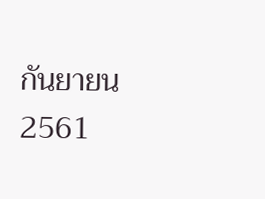กันยายน 2561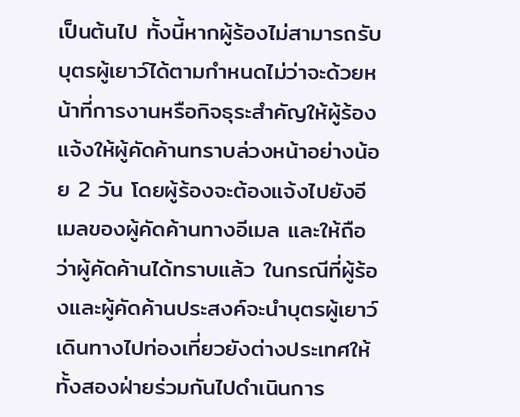เป็นต้นไป ทั้งนี้หากผู้ร้องไม่สามารถรับบุตรผู้เยาว์ได้ตามกำหนดไม่ว่าจะด้วยหน้าที่การงานหรือกิจธุระสำคัญให้ผู้ร้องแจ้งให้ผู้คัดค้านทราบล่วงหน้าอย่างน้อย 2 วัน โดยผู้ร้องจะต้องแจ้งไปยังอีเมลของผู้คัดค้านทางอีเมล และให้ถือว่าผู้คัดค้านได้ทราบแล้ว ในกรณีที่ผู้ร้องและผู้คัดค้านประสงค์จะนำบุตรผู้เยาว์เดินทางไปท่องเที่ยวยังต่างประเทศให้ทั้งสองฝ่ายร่วมกันไปดำเนินการ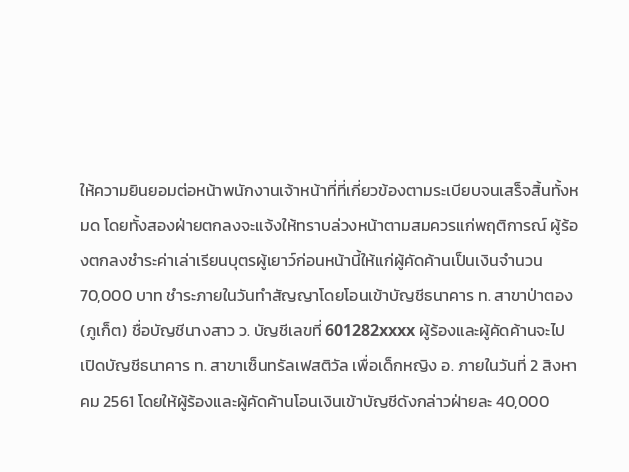ให้ความยินยอมต่อหน้าพนักงานเจ้าหน้าที่ที่เกี่ยวข้องตามระเบียบจนเสร็จสิ้นทั้งหมด โดยทั้งสองฝ่ายตกลงจะแจ้งให้ทราบล่วงหน้าตามสมควรแก่พฤติการณ์ ผู้ร้องตกลงชำระค่าเล่าเรียนบุตรผู้เยาว์ก่อนหน้านี้ให้แก่ผู้คัดค้านเป็นเงินจำนวน 70,000 บาท ชำระภายในวันทำสัญญาโดยโอนเข้าบัญชีธนาคาร ท. สาขาป่าตอง (ภูเก็ต) ชื่อบัญชีนางสาว ว. บัญชีเลขที่ 601282xxxx ผู้ร้องและผู้คัดค้านจะไปเปิดบัญชีธนาคาร ท. สาขาเซ็นทรัลเฟสติวัล เพื่อเด็กหญิง อ. ภายในวันที่ 2 สิงหาคม 2561 โดยให้ผู้ร้องและผู้คัดค้านโอนเงินเข้าบัญชีดังกล่าวฝ่ายละ 40,000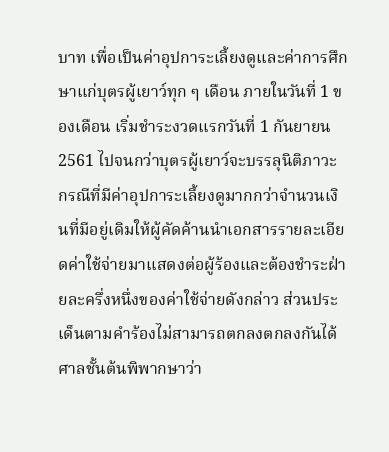บาท เพื่อเป็นค่าอุปการะเลี้ยงดูและค่าการศึกษาแก่บุตรผู้เยาว์ทุก ๆ เดือน ภายในวันที่ 1 ของเดือน เริ่มชำระงวดแรกวันที่ 1 กันยายน 2561 ไปจนกว่าบุตรผู้เยาว์จะบรรลุนิติภาวะ กรณีที่มีค่าอุปการะเลี้ยงดูมากกว่าจำนวนเงินที่มีอยู่เดิมให้ผู้คัดค้านนำเอกสารรายละเอียดค่าใช้จ่ายมาแสดงต่อผู้ร้องและต้องชำระฝ่ายละครึ่งหนึ่งของค่าใช้จ่ายดังกล่าว ส่วนประเด็นตามคำร้องไม่สามารถตกลงตกลงกันได้ ศาลชั้นต้นพิพากษาว่า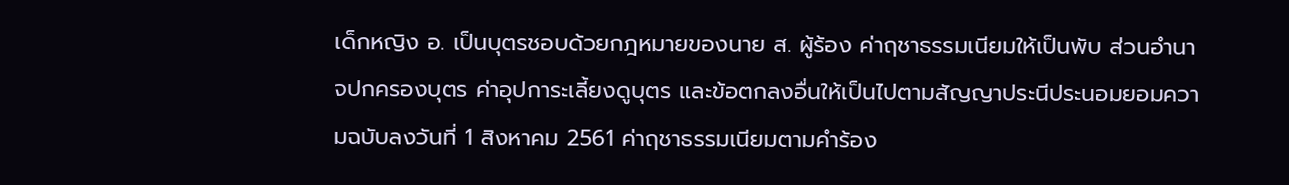เด็กหญิง อ. เป็นบุตรชอบด้วยกฎหมายของนาย ส. ผู้ร้อง ค่าฤชาธรรมเนียมให้เป็นพับ ส่วนอำนาจปกครองบุตร ค่าอุปการะเลี้ยงดูบุตร และข้อตกลงอื่นให้เป็นไปตามสัญญาประนีประนอมยอมความฉบับลงวันที่ 1 สิงหาคม 2561 ค่าฤชาธรรมเนียมตามคำร้อง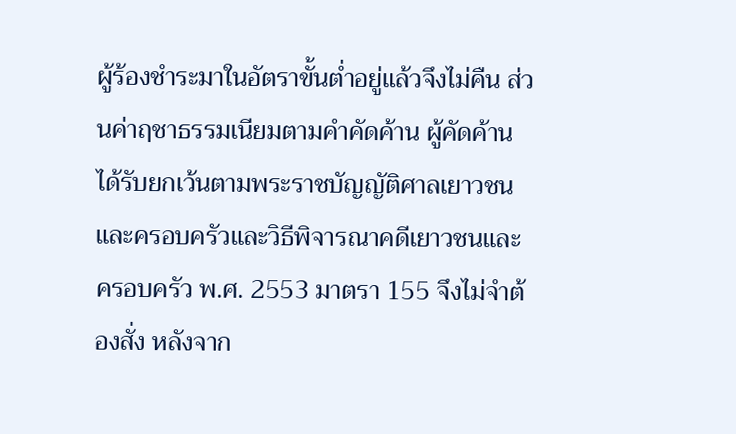ผู้ร้องชำระมาในอัตราขั้นต่ำอยู่แล้วจึงไม่คืน ส่วนค่าฤชาธรรมเนียมตามคำคัดค้าน ผู้คัดค้านได้รับยกเว้นตามพระราชบัญญัติศาลเยาวชนและครอบครัวและวิธีพิจารณาคดีเยาวชนและครอบครัว พ.ศ. 2553 มาตรา 155 จึงไม่จำต้องสั่ง หลังจาก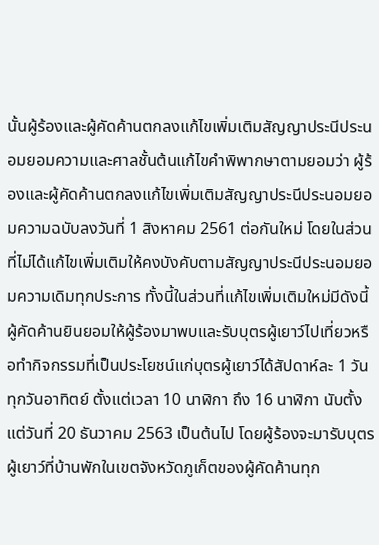นั้นผู้ร้องและผู้คัดค้านตกลงแก้ไขเพิ่มเติมสัญญาประนีประนอมยอมความและศาลชั้นต้นแก้ไขคำพิพากษาตามยอมว่า ผู้ร้องและผู้คัดค้านตกลงแก้ไขเพิ่มเติมสัญญาประนีประนอมยอมความฉบับลงวันที่ 1 สิงหาคม 2561 ต่อกันใหม่ โดยในส่วนที่ไม่ได้แก้ไขเพิ่มเติมให้คงบังคับตามสัญญาประนีประนอมยอมความเดิมทุกประการ ทั้งนี้ในส่วนที่แก้ไขเพิ่มเติมใหม่มีดังนี้ ผู้คัดค้านยินยอมให้ผู้ร้องมาพบและรับบุตรผู้เยาว์ไปเที่ยวหรือทำกิจกรรมที่เป็นประโยชน์แก่บุตรผู้เยาว์ได้สัปดาห์ละ 1 วัน ทุกวันอาทิตย์ ตั้งแต่เวลา 10 นาฬิกา ถึง 16 นาฬิกา นับตั้งแต่วันที่ 20 ธันวาคม 2563 เป็นต้นไป โดยผู้ร้องจะมารับบุตรผู้เยาว์ที่บ้านพักในเขตจังหวัดภูเก็ตของผู้คัดค้านทุก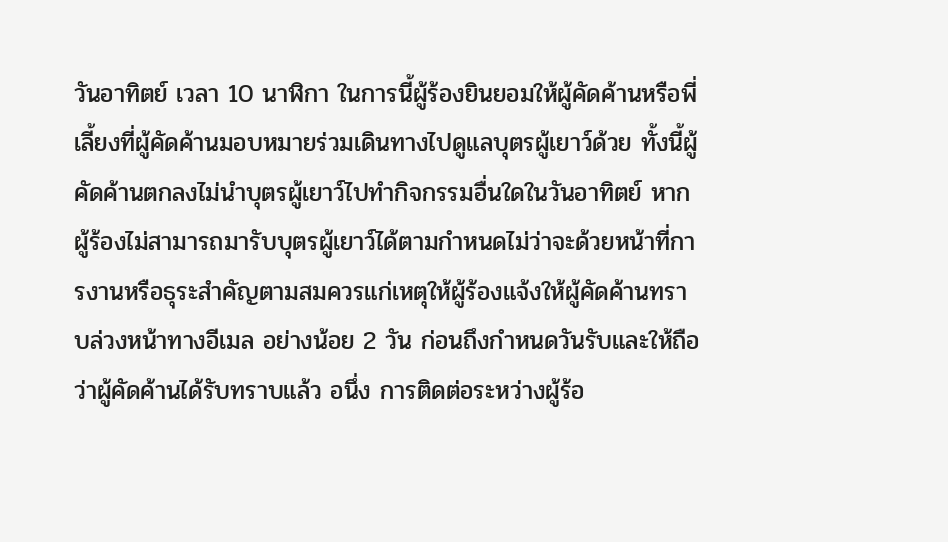วันอาทิตย์ เวลา 10 นาฬิกา ในการนี้ผู้ร้องยินยอมให้ผู้คัดค้านหรือพี่เลี้ยงที่ผู้คัดค้านมอบหมายร่วมเดินทางไปดูแลบุตรผู้เยาว์ด้วย ทั้งนี้ผู้คัดค้านตกลงไม่นำบุตรผู้เยาว์ไปทำกิจกรรมอื่นใดในวันอาทิตย์ หากผู้ร้องไม่สามารถมารับบุตรผู้เยาว์ได้ตามกำหนดไม่ว่าจะด้วยหน้าที่การงานหรือธุระสำคัญตามสมควรแก่เหตุให้ผู้ร้องแจ้งให้ผู้คัดค้านทราบล่วงหน้าทางอีเมล อย่างน้อย 2 วัน ก่อนถึงกำหนดวันรับและให้ถือว่าผู้คัดค้านได้รับทราบแล้ว อนึ่ง การติดต่อระหว่างผู้ร้อ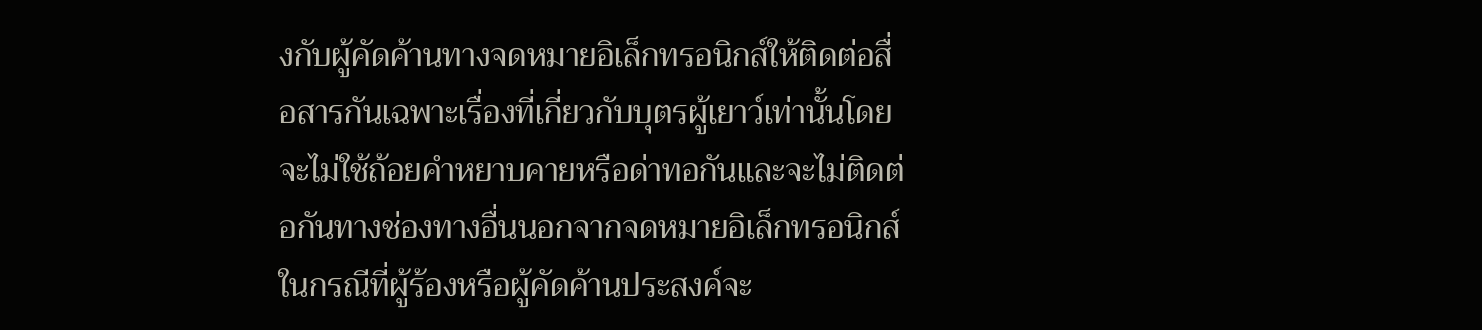งกับผู้คัดค้านทางจดหมายอิเล็กทรอนิกส์ให้ติดต่อสื่อสารกันเฉพาะเรื่องที่เกี่ยวกับบุตรผู้เยาว์เท่านั้นโดยจะไม่ใช้ถ้อยคำหยาบคายหรือด่าทอกันและจะไม่ติดต่อกันทางช่องทางอื่นนอกจากจดหมายอิเล็กทรอนิกส์ ในกรณีที่ผู้ร้องหรือผู้คัดค้านประสงค์จะ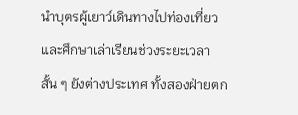นำบุตรผู้เยาว์เดินทางไปท่องเที่ยวและศึกษาเล่าเรียนช่วงระยะเวลาสั้น ๆ ยังต่างประเทศ ทั้งสองฝ่ายตก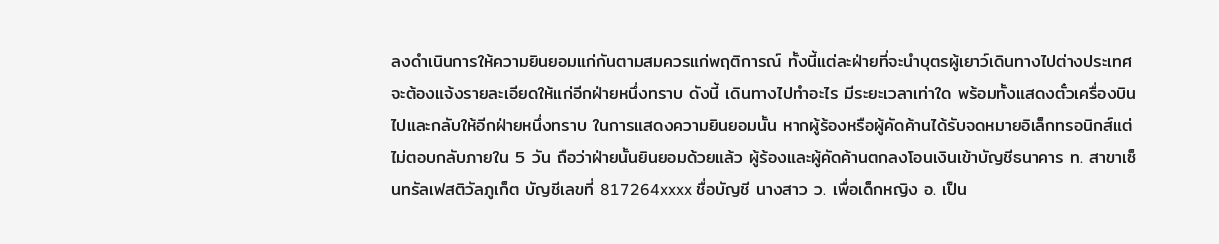ลงดำเนินการให้ความยินยอมแก่กันตามสมควรแก่พฤติการณ์ ทั้งนี้แต่ละฝ่ายที่จะนำบุตรผู้เยาว์เดินทางไปต่างประเทศจะต้องแจ้งรายละเอียดให้แก่อีกฝ่ายหนึ่งทราบ ดังนี้ เดินทางไปทำอะไร มีระยะเวลาเท่าใด พร้อมทั้งแสดงตั๋วเครื่องบินไปและกลับให้อีกฝ่ายหนึ่งทราบ ในการแสดงความยินยอมนั้น หากผู้ร้องหรือผู้คัดค้านได้รับจดหมายอิเล็กทรอนิกส์แต่ไม่ตอบกลับภายใน 5 วัน ถือว่าฝ่ายนั้นยินยอมด้วยแล้ว ผู้ร้องและผู้คัดค้านตกลงโอนเงินเข้าบัญชีธนาคาร ท. สาขาเซ็นทรัลเฟสติวัลภูเก็ต บัญชีเลขที่ 817264xxxx ชื่อบัญชี นางสาว ว. เพื่อเด็กหญิง อ. เป็น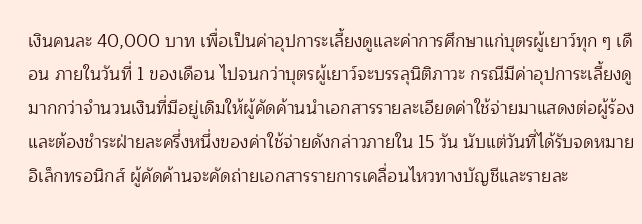เงินคนละ 40,000 บาท เพื่อเป็นค่าอุปการะเลี้ยงดูและค่าการศึกษาแก่บุตรผู้เยาว์ทุก ๆ เดือน ภายในวันที่ 1 ของเดือน ไปจนกว่าบุตรผู้เยาว์จะบรรลุนิติภาวะ กรณีมีค่าอุปการะเลี้ยงดูมากกว่าจำนวนเงินที่มีอยู่เดิมให้ผู้คัดค้านนำเอกสารรายละเอียดค่าใช้จ่ายมาแสดงต่อผู้ร้อง และต้องชำระฝ่ายละครึ่งหนึ่งของค่าใช้จ่ายดังกล่าวภายใน 15 วัน นับแต่วันที่ได้รับจดหมายอิเล็กทรอนิกส์ ผู้คัดค้านจะคัดถ่ายเอกสารรายการเคลื่อนไหวทางบัญชีและรายละ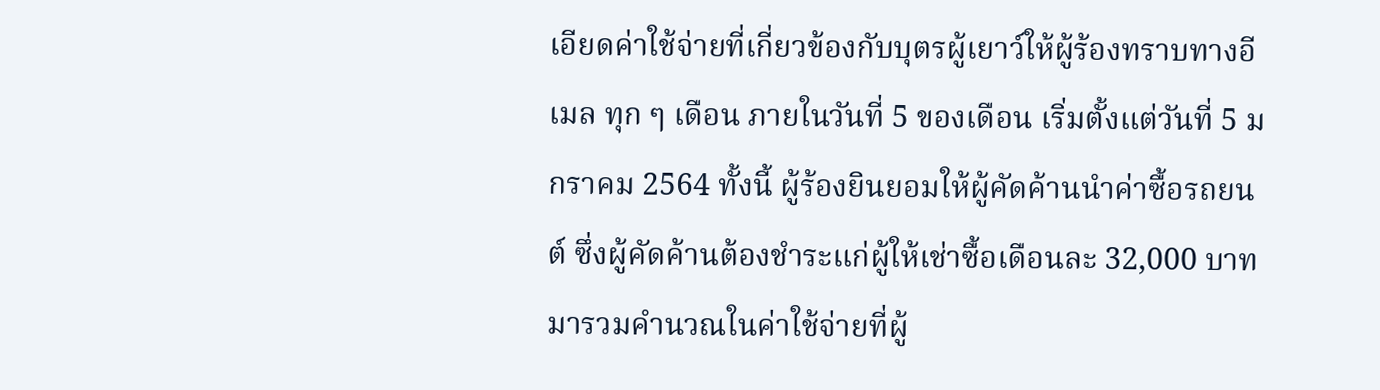เอียดค่าใช้จ่ายที่เกี่ยวข้องกับบุตรผู้เยาว์ให้ผู้ร้องทราบทางอีเมล ทุก ๆ เดือน ภายในวันที่ 5 ของเดือน เริ่มตั้งแต่วันที่ 5 มกราคม 2564 ทั้งนี้ ผู้ร้องยินยอมให้ผู้คัดค้านนำค่าซื้อรถยนต์ ซึ่งผู้คัดค้านต้องชำระแก่ผู้ให้เช่าซื้อเดือนละ 32,000 บาท มารวมคำนวณในค่าใช้จ่ายที่ผู้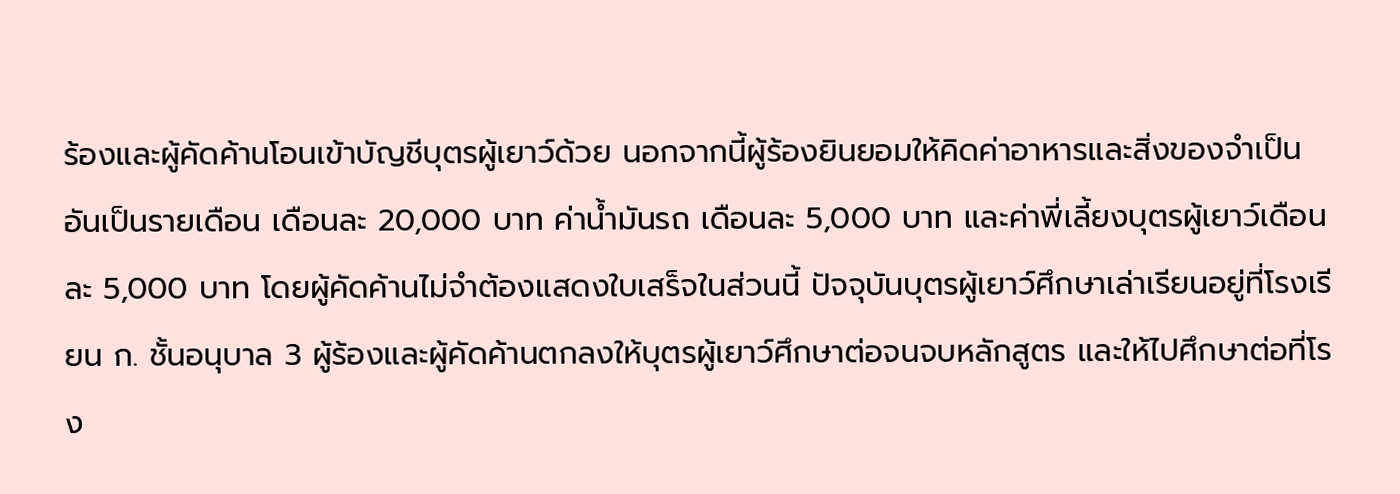ร้องและผู้คัดค้านโอนเข้าบัญชีบุตรผู้เยาว์ด้วย นอกจากนี้ผู้ร้องยินยอมให้คิดค่าอาหารและสิ่งของจำเป็นอันเป็นรายเดือน เดือนละ 20,000 บาท ค่าน้ำมันรถ เดือนละ 5,000 บาท และค่าพี่เลี้ยงบุตรผู้เยาว์เดือนละ 5,000 บาท โดยผู้คัดค้านไม่จำต้องแสดงใบเสร็จในส่วนนี้ ปัจจุบันบุตรผู้เยาว์ศึกษาเล่าเรียนอยู่ที่โรงเรียน ก. ชั้นอนุบาล 3 ผู้ร้องและผู้คัดค้านตกลงให้บุตรผู้เยาว์ศึกษาต่อจนจบหลักสูตร และให้ไปศึกษาต่อที่โรง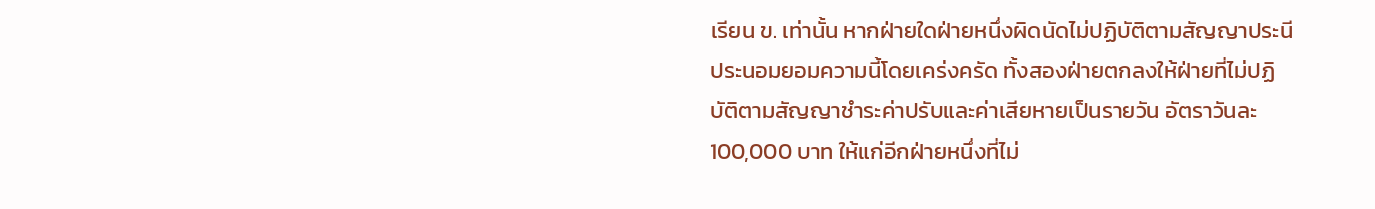เรียน ข. เท่านั้น หากฝ่ายใดฝ่ายหนึ่งผิดนัดไม่ปฏิบัติตามสัญญาประนีประนอมยอมความนี้โดยเคร่งครัด ทั้งสองฝ่ายตกลงให้ฝ่ายที่ไม่ปฏิบัติตามสัญญาชำระค่าปรับและค่าเสียหายเป็นรายวัน อัตราวันละ 100,000 บาท ให้แก่อีกฝ่ายหนึ่งที่ไม่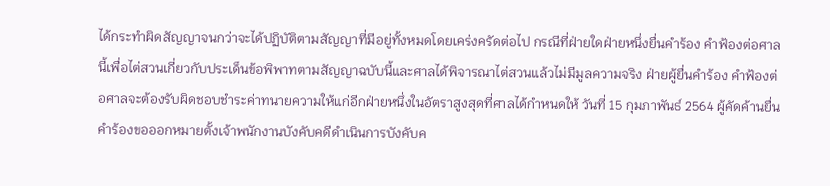ได้กระทำผิดสัญญาจนกว่าจะได้ปฏิบัติตามสัญญาที่มีอยู่ทั้งหมดโดยเคร่งครัดต่อไป กรณีที่ฝ่ายใดฝ่ายหนึ่งยื่นคำร้อง คำฟ้องต่อศาลนี้เพื่อไต่สวนเกี่ยวกับประเด็นข้อพิพาทตามสัญญาฉบับนี้และศาลได้พิจารณาไต่สวนแล้วไม่มีมูลความจริง ฝ่ายผู้ยื่นคำร้อง คำฟ้องต่อศาลจะต้องรับผิดชอบชำระค่าทนายความให้แก่อีกฝ่ายหนึ่งในอัตราสูงสุดที่ศาลได้กำหนดให้ วันที่ 15 กุมภาพันธ์ 2564 ผู้คัดค้านยื่นคำร้องขอออกหมายตั้งเจ้าพนักงานบังคับคดีดำเนินการบังคับค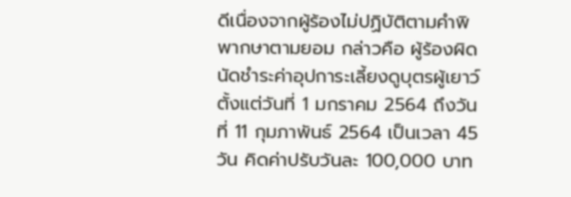ดีเนื่องจากผู้ร้องไม่ปฏิบัติตามคำพิพากษาตามยอม กล่าวคือ ผู้ร้องผิดนัดชำระค่าอุปการะเลี้ยงดูบุตรผู้เยาว์ตั้งแต่วันที่ 1 มกราคม 2564 ถึงวันที่ 11 กุมภาพันธ์ 2564 เป็นเวลา 45 วัน คิดค่าปรับวันละ 100,000 บาท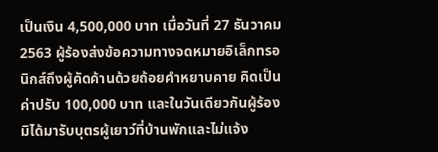เป็นเงิน 4,500,000 บาท เมื่อวันที่ 27 ธันวาคม 2563 ผู้ร้องส่งข้อความทางจดหมายอิเล็กทรอนิกส์ถึงผู้คัดค้านด้วยถ้อยคำหยาบคาย คิดเป็นค่าปรับ 100,000 บาท และในวันเดียวกันผู้ร้องมิได้มารับบุตรผู้เยาว์ที่บ้านพักและไม่แจ้ง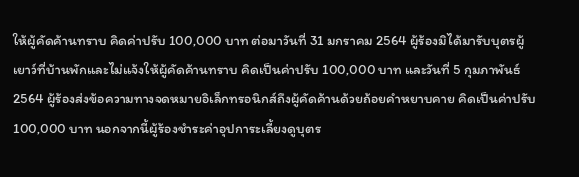ให้ผู้คัดค้านทราบ คิดค่าปรับ 100,000 บาท ต่อมาวันที่ 31 มกราคม 2564 ผู้ร้องมิได้มารับบุตรผู้เยาว์ที่บ้านพักและไม่แจ้งให้ผู้คัดค้านทราบ คิดเป็นค่าปรับ 100,000 บาท และวันที่ 5 กุมภาพันธ์ 2564 ผู้ร้องส่งข้อความทางจดหมายอิเล็กทรอนิกส์ถึงผู้คัดค้านด้วยถ้อยคำหยาบคาย คิดเป็นค่าปรับ 100,000 บาท นอกจากนี้ผู้ร้องชำระค่าอุปการะเลี้ยงดูบุตร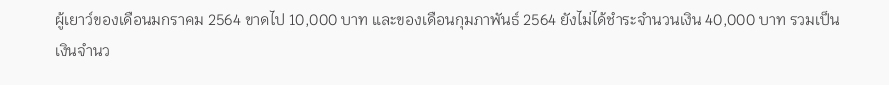ผู้เยาว์ของเดือนมกราคม 2564 ขาดไป 10,000 บาท และของเดือนกุมภาพันธ์ 2564 ยังไม่ได้ชำระจำนวนเงิน 40,000 บาท รวมเป็นเงินจำนว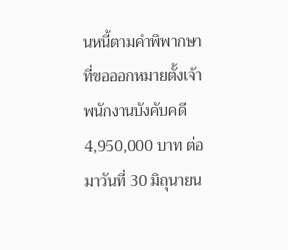นหนี้ตามคำพิพากษาที่ขอออกหมายตั้งเจ้าพนักงานบังคับคดี 4,950,000 บาท ต่อมาวันที่ 30 มิถุนายน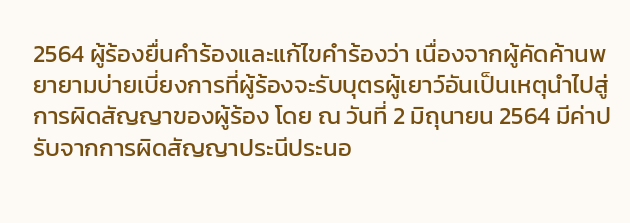2564 ผู้ร้องยื่นคำร้องและแก้ไขคำร้องว่า เนื่องจากผู้คัดค้านพยายามบ่ายเบี่ยงการที่ผู้ร้องจะรับบุตรผู้เยาว์อันเป็นเหตุนำไปสู่การผิดสัญญาของผู้ร้อง โดย ณ วันที่ 2 มิถุนายน 2564 มีค่าปรับจากการผิดสัญญาประนีประนอ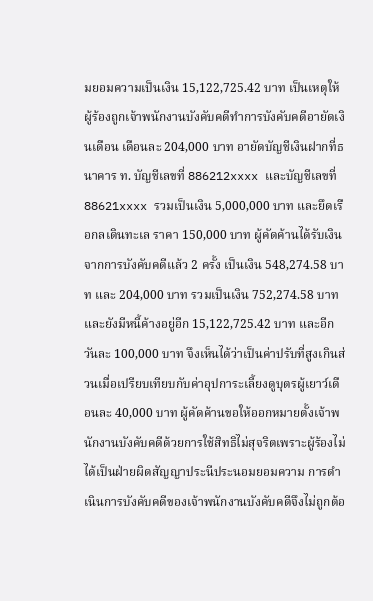มยอมความเป็นเงิน 15,122,725.42 บาท เป็นเหตุให้ผู้ร้องถูกเจ้าพนักงานบังคับคดีทำการบังคับคดีอายัดเงินเดือน เดือนละ 204,000 บาท อายัดบัญชีเงินฝากที่ธนาคาร ท. บัญชีเลขที่ 886212xxxx และบัญชีเลขที่ 88621xxxx รวมเป็นเงิน 5,000,000 บาท และยึดเรือกลเดินทะเล ราคา 150,000 บาท ผู้คัดค้านได้รับเงินจากการบังคับคดีแล้ว 2 ครั้ง เป็นเงิน 548,274.58 บาท และ 204,000 บาท รวมเป็นเงิน 752,274.58 บาท และยังมีหนี้ค้างอยู่อีก 15,122,725.42 บาท และอีกวันละ 100,000 บาท จึงเห็นได้ว่าเป็นค่าปรับที่สูงเกินส่วนเมื่อเปรียบเทียบกับค่าอุปการะเลี้ยงดูบุตรผู้เยาว์เดือนละ 40,000 บาท ผู้คัดค้านขอให้ออกหมายตั้งเจ้าพนักงานบังคับคดีด้วยการใช้สิทธิไม่สุจริตเพราะผู้ร้องไม่ได้เป็นฝ่ายผิดสัญญาประนีประนอมยอมความ การดำเนินการบังคับคดีของเจ้าพนักงานบังคับคดีจึงไม่ถูกต้อ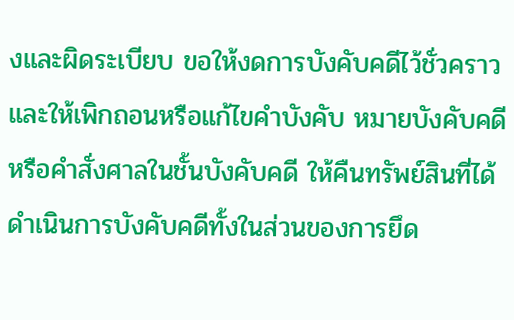งและผิดระเบียบ ขอให้งดการบังคับคดีไว้ชั่วคราว และให้เพิกถอนหรือแก้ไขคำบังคับ หมายบังคับคดี หรือคำสั่งศาลในชั้นบังคับคดี ให้คืนทรัพย์สินที่ได้ดำเนินการบังคับคดีทั้งในส่วนของการยึด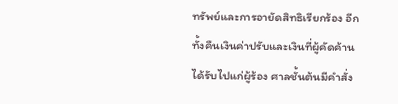ทรัพย์และการอายัดสิทธิเรียกร้อง อีกทั้งคืนเงินค่าปรับและเงินที่ผู้คัดค้านได้รับไปแก่ผู้ร้อง ศาลชั้นต้นมีคำสั่ง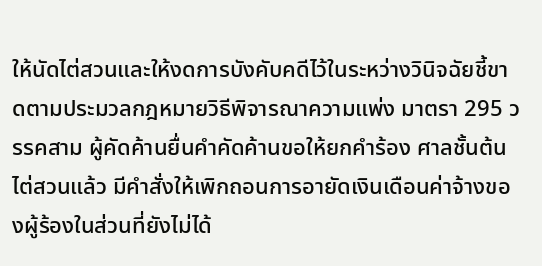ให้นัดไต่สวนและให้งดการบังคับคดีไว้ในระหว่างวินิจฉัยชี้ขาดตามประมวลกฎหมายวิธีพิจารณาความแพ่ง มาตรา 295 วรรคสาม ผู้คัดค้านยื่นคำคัดค้านขอให้ยกคำร้อง ศาลชั้นต้นไต่สวนแล้ว มีคำสั่งให้เพิกถอนการอายัดเงินเดือนค่าจ้างของผู้ร้องในส่วนที่ยังไม่ได้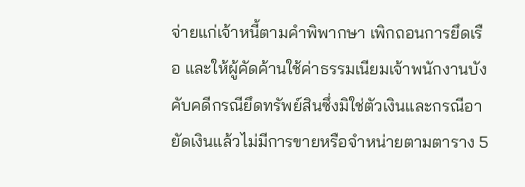จ่ายแก่เจ้าหนี้ตามคำพิพากษา เพิกถอนการยึดเรือ และให้ผู้คัดค้านใช้ค่าธรรมเนียมเจ้าพนักงานบังคับคดีกรณียึดทรัพย์สินซึ่งมิใช่ตัวเงินและกรณีอายัดเงินแล้วไม่มีการขายหรือจำหน่ายตามตาราง 5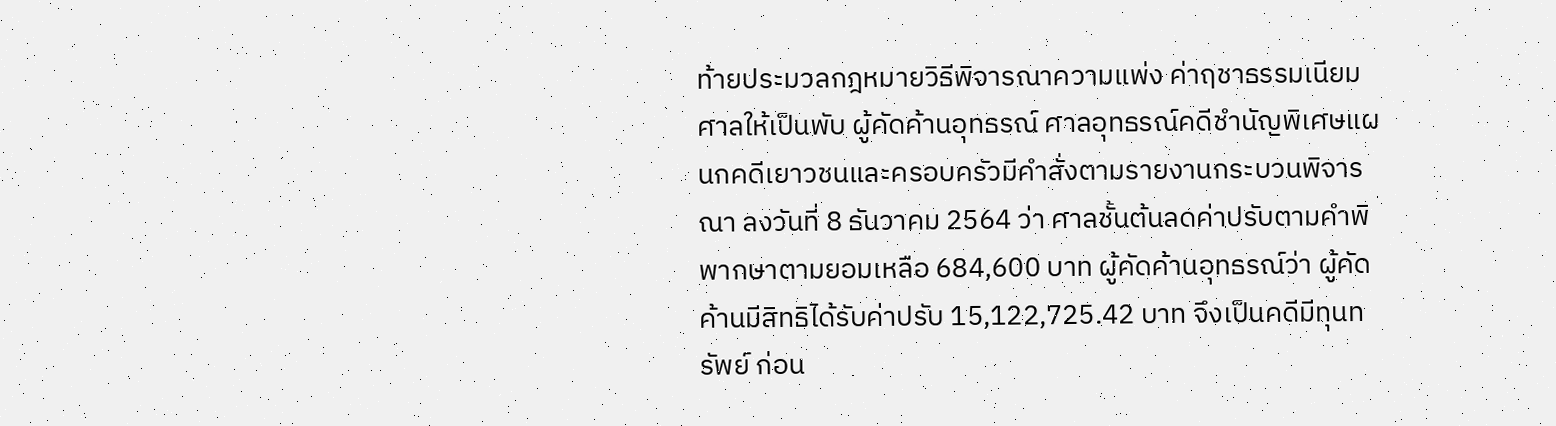ท้ายประมวลกฎหมายวิธีพิจารณาความแพ่ง ค่าฤชาธรรมเนียมศาลให้เป็นพับ ผู้คัดค้านอุทธรณ์ ศาลอุทธรณ์คดีชำนัญพิเศษแผนกคดีเยาวชนและครอบครัวมีคำสั่งตามรายงานกระบวนพิจารณา ลงวันที่ 8 ธันวาคม 2564 ว่า ศาลชั้นต้นลดค่าปรับตามคำพิพากษาตามยอมเหลือ 684,600 บาท ผู้คัดค้านอุทธรณ์ว่า ผู้คัดค้านมีสิทธิได้รับค่าปรับ 15,122,725.42 บาท จึงเป็นคดีมีทุนทรัพย์ ก่อน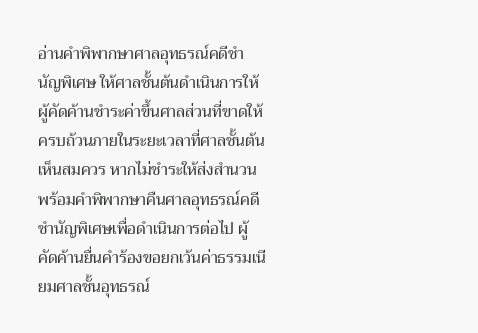อ่านคำพิพากษาศาลอุทธรณ์คดีชำนัญพิเศษ ให้ศาลชั้นต้นดำเนินการให้ผู้คัดค้านชำระค่าขึ้นศาลส่วนที่ขาดให้ครบถ้วนภายในระยะเวลาที่ศาลชั้นต้นเห็นสมควร หากไม่ชำระให้ส่งสำนวนพร้อมคำพิพากษาคืนศาลอุทธรณ์คดีชำนัญพิเศษเพื่อดำเนินการต่อไป ผู้คัดค้านยื่นคำร้องขอยกเว้นค่าธรรมเนียมศาลชั้นอุทธรณ์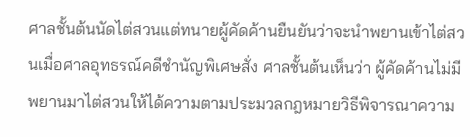ศาลชั้นต้นนัดไต่สวนแต่ทนายผู้คัดค้านยืนยันว่าจะนำพยานเข้าไต่สวนเมื่อศาลอุทธรณ์คดีชำนัญพิเศษสั่ง ศาลชั้นต้นเห็นว่า ผู้คัดค้านไม่มีพยานมาไต่สวนให้ได้ความตามประมวลกฎหมายวิธีพิจารณาความ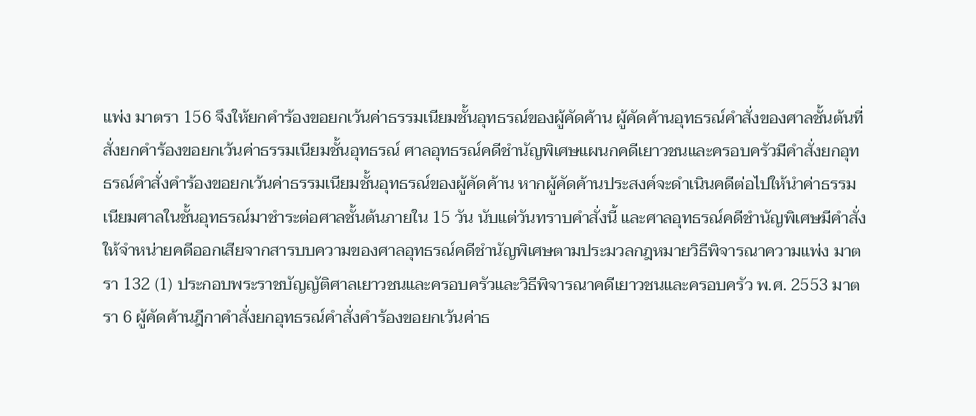แพ่ง มาตรา 156 จึงให้ยกคำร้องขอยกเว้นค่าธรรมเนียมชั้นอุทธรณ์ของผู้คัดค้าน ผู้คัดค้านอุทธรณ์คำสั่งของศาลชั้นต้นที่สั่งยกคำร้องขอยกเว้นค่าธรรมเนียมชั้นอุทธรณ์ ศาลอุทธรณ์คดีชำนัญพิเศษแผนกคดีเยาวชนและครอบครัวมีคำสั่งยกอุทธรณ์คำสั่งคำร้องขอยกเว้นค่าธรรมเนียมชั้นอุทธรณ์ของผู้คัดค้าน หากผู้คัดค้านประสงค์จะดำเนินคดีต่อไปให้นำค่าธรรมเนียมศาลในชั้นอุทธรณ์มาชำระต่อศาลชั้นต้นภายใน 15 วัน นับแต่วันทราบคำสั่งนี้ และศาลอุทธรณ์คดีชำนัญพิเศษมีคำสั่งให้จำหน่ายคดีออกเสียจากสารบบความของศาลอุทธรณ์คดีชำนัญพิเศษตามประมวลกฎหมายวิธีพิจารณาความแพ่ง มาตรา 132 (1) ประกอบพระราชบัญญัติศาลเยาวชนและครอบครัวและวิธีพิจารณาคดีเยาวชนและครอบครัว พ.ศ. 2553 มาตรา 6 ผู้คัดค้านฎีกาคำสั่งยกอุทธรณ์คำสั่งคำร้องขอยกเว้นค่าธ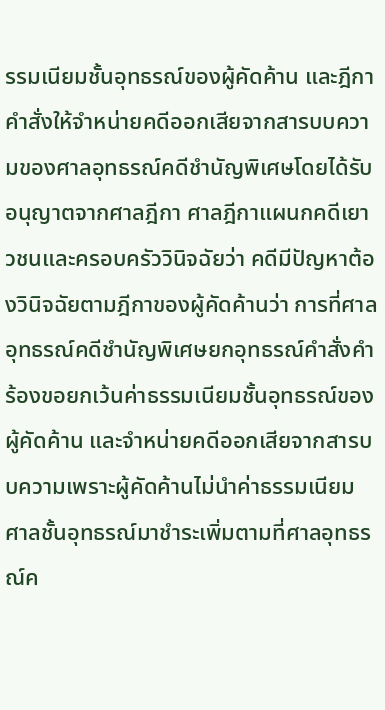รรมเนียมชั้นอุทธรณ์ของผู้คัดค้าน และฎีกาคำสั่งให้จำหน่ายคดีออกเสียจากสารบบความของศาลอุทธรณ์คดีชำนัญพิเศษโดยได้รับอนุญาตจากศาลฎีกา ศาลฎีกาแผนกคดีเยาวชนและครอบครัววินิจฉัยว่า คดีมีปัญหาต้องวินิจฉัยตามฎีกาของผู้คัดค้านว่า การที่ศาลอุทธรณ์คดีชำนัญพิเศษยกอุทธรณ์คำสั่งคำร้องขอยกเว้นค่าธรรมเนียมชั้นอุทธรณ์ของผู้คัดค้าน และจำหน่ายคดีออกเสียจากสารบบความเพราะผู้คัดค้านไม่นำค่าธรรมเนียมศาลชั้นอุทธรณ์มาชำระเพิ่มตามที่ศาลอุทธรณ์ค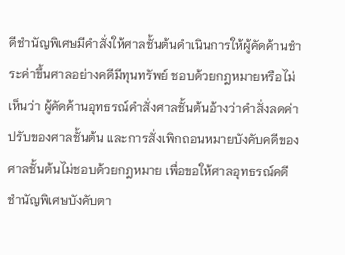ดีชำนัญพิเศษมีคำสั่งให้ศาลชั้นต้นดำเนินการให้ผู้คัดค้านชำระค่าขึ้นศาลอย่างคดีมีทุนทรัพย์ ชอบด้วยกฎหมายหรือไม่ เห็นว่า ผู้คัดค้านอุทธรณ์คำสั่งศาลชั้นต้นอ้างว่าคำสั่งลดค่าปรับของศาลชั้นต้น และการสั่งเพิกถอนหมายบังคับคดีของศาลชั้นต้นไม่ชอบด้วยกฎหมาย เพื่อขอให้ศาลอุทธรณ์คดีชำนัญพิเศษบังคับตา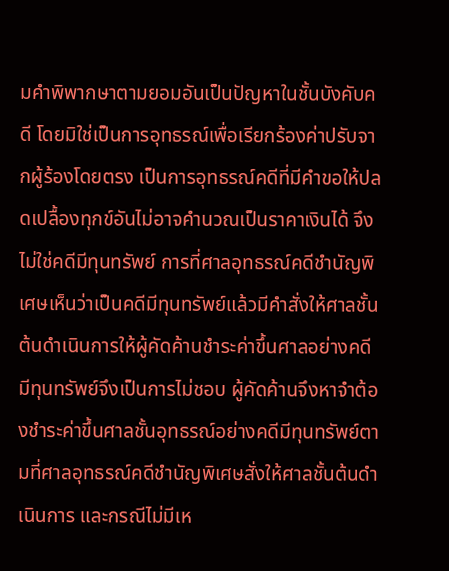มคำพิพากษาตามยอมอันเป็นปัญหาในชั้นบังคับคดี โดยมิใช่เป็นการอุทธรณ์เพื่อเรียกร้องค่าปรับจากผู้ร้องโดยตรง เป็นการอุทธรณ์คดีที่มีคำขอให้ปลดเปลื้องทุกข์อันไม่อาจคำนวณเป็นราคาเงินได้ จึงไม่ใช่คดีมีทุนทรัพย์ การที่ศาลอุทธรณ์คดีชำนัญพิเศษเห็นว่าเป็นคดีมีทุนทรัพย์แล้วมีคำสั่งให้ศาลชั้นต้นดำเนินการให้ผู้คัดค้านชำระค่าขึ้นศาลอย่างคดีมีทุนทรัพย์จึงเป็นการไม่ชอบ ผู้คัดค้านจึงหาจำต้องชำระค่าขึ้นศาลชั้นอุทธรณ์อย่างคดีมีทุนทรัพย์ตามที่ศาลอุทธรณ์คดีชำนัญพิเศษสั่งให้ศาลชั้นต้นดำเนินการ และกรณีไม่มีเห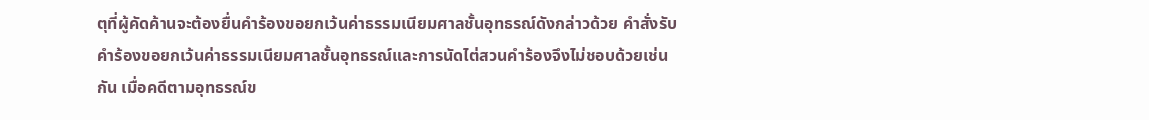ตุที่ผู้คัดค้านจะต้องยื่นคำร้องขอยกเว้นค่าธรรมเนียมศาลชั้นอุทธรณ์ดังกล่าวด้วย คำสั่งรับคำร้องขอยกเว้นค่าธรรมเนียมศาลชั้นอุทธรณ์และการนัดไต่สวนคำร้องจึงไม่ชอบด้วยเช่นกัน เมื่อคดีตามอุทธรณ์ข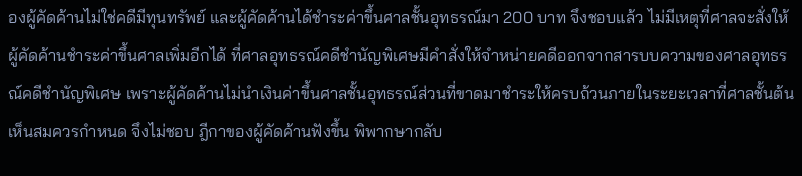องผู้คัดค้านไม่ใช่คดีมีทุนทรัพย์ และผู้คัดค้านได้ชำระค่าขึ้นศาลชั้นอุทธรณ์มา 200 บาท จึงชอบแล้ว ไม่มีเหตุที่ศาลจะสั่งให้ผู้คัดค้านชำระค่าขึ้นศาลเพิ่มอีกได้ ที่ศาลอุทธรณ์คดีชำนัญพิเศษมีคำสั่งให้จำหน่ายคดีออกจากสารบบความของศาลอุทธรณ์คดีชำนัญพิเศษ เพราะผู้คัดค้านไม่นำเงินค่าขึ้นศาลชั้นอุทธรณ์ส่วนที่ขาดมาชำระให้ครบถ้วนภายในระยะเวลาที่ศาลชั้นต้นเห็นสมควรกำหนด จึงไม่ชอบ ฎีกาของผู้คัดค้านฟังขึ้น พิพากษากลับ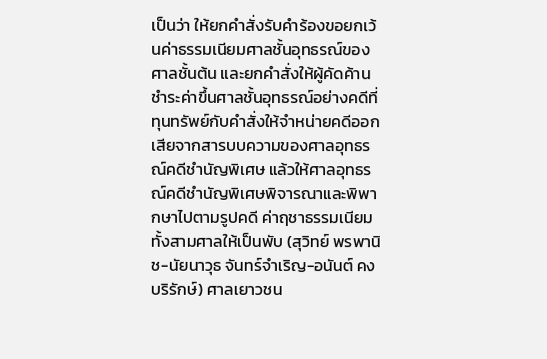เป็นว่า ให้ยกคำสั่งรับคำร้องขอยกเว้นค่าธรรมเนียมศาลชั้นอุทธรณ์ของศาลชั้นต้น และยกคำสั่งให้ผู้คัดค้านชำระค่าขึ้นศาลชั้นอุทธรณ์อย่างคดีที่ทุนทรัพย์กับคำสั่งให้จำหน่ายคดีออกเสียจากสารบบความของศาลอุทธรณ์คดีชำนัญพิเศษ แล้วให้ศาลอุทธรณ์คดีชำนัญพิเศษพิจารณาและพิพากษาไปตามรูปคดี ค่าฤชาธรรมเนียมทั้งสามศาลให้เป็นพับ (สุวิทย์ พรพานิช-นัยนาวุธ จันทร์จำเริญ-อนันต์ คงบริรักษ์) ศาลเยาวชน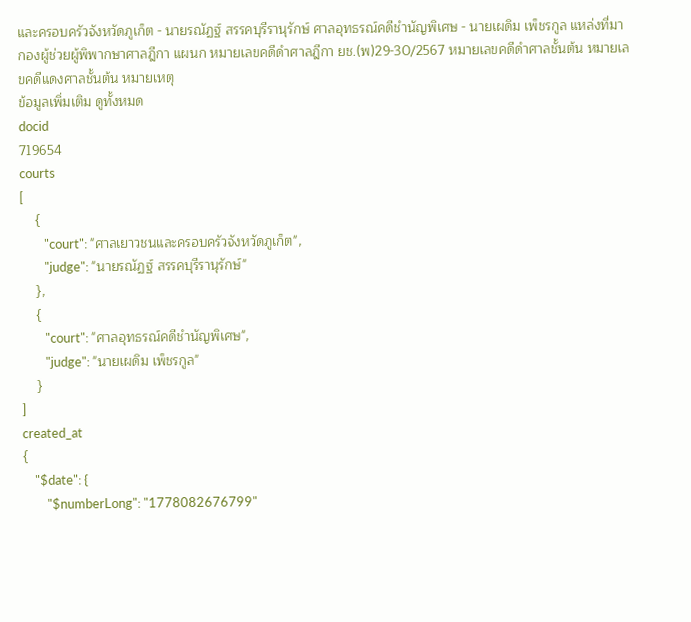และครอบครัวจังหวัดภูเก็ต - นายรณัฏฐ์ สรรคบุรีรานุรักษ์ ศาลอุทธรณ์คดีชำนัญพิเศษ - นายเผดิม เพ็ชรกูล แหล่งที่มา กองผู้ช่วยผู้พิพากษาศาลฎีกา แผนก หมายเลขคดีดำศาลฎีกา ยช.(พ)29-30/2567 หมายเลขคดีดำศาลชั้นต้น หมายเลขคดีแดงศาลชั้นต้น หมายเหตุ
ข้อมูลเพิ่มเติม ดูทั้งหมด
docid
719654
courts
[
    {
        "court": "ศาลเยาวชนและครอบครัวจังหวัดภูเก็ต",
        "judge": "นายรณัฏฐ์ สรรคบุรีรานุรักษ์"
    },
    {
        "court": "ศาลอุทธรณ์คดีชำนัญพิเศษ",
        "judge": "นายเผดิม เพ็ชรกูล"
    }
]
created_at
{
    "$date": {
        "$numberLong": "1778082676799"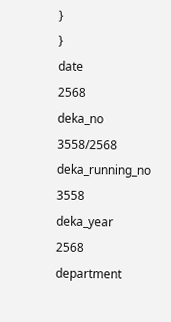}
}
date
2568
deka_no
3558/2568
deka_running_no
3558
deka_year
2568
department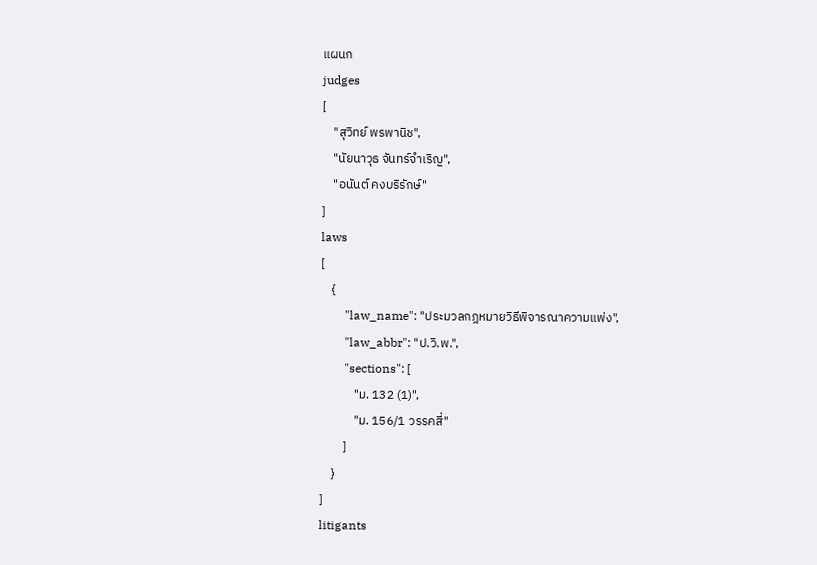แผนก
judges
[
    "สุวิทย์ พรพานิช",
    "นัยนาวุธ จันทร์จำเริญ",
    "อนันต์ คงบริรักษ์"
]
laws
[
    {
        "law_name": "ประมวลกฎหมายวิธีพิจารณาความแพ่ง",
        "law_abbr": "ป.วิ.พ.",
        "sections": [
            "ม. 132 (1)",
            "ม. 156/1 วรรคสี่"
        ]
    }
]
litigants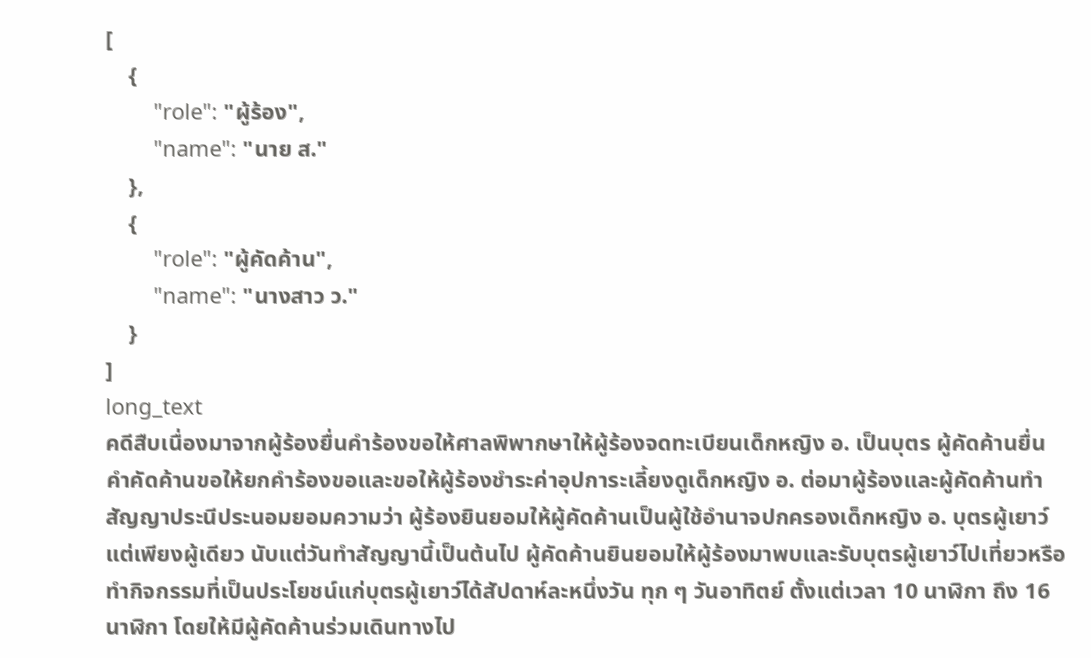[
    {
        "role": "ผู้ร้อง",
        "name": "นาย ส."
    },
    {
        "role": "ผู้คัดค้าน",
        "name": "นางสาว ว."
    }
]
long_text
คดีสืบเนื่องมาจากผู้ร้องยื่นคำร้องขอให้ศาลพิพากษาให้ผู้ร้องจดทะเบียนเด็กหญิง อ. เป็นบุตร ผู้คัดค้านยื่นคำคัดค้านขอให้ยกคำร้องขอและขอให้ผู้ร้องชำระค่าอุปการะเลี้ยงดูเด็กหญิง อ. ต่อมาผู้ร้องและผู้คัดค้านทำสัญญาประนีประนอมยอมความว่า ผู้ร้องยินยอมให้ผู้คัดค้านเป็นผู้ใช้อำนาจปกครองเด็กหญิง อ. บุตรผู้เยาว์แต่เพียงผู้เดียว นับแต่วันทำสัญญานี้เป็นต้นไป ผู้คัดค้านยินยอมให้ผู้ร้องมาพบและรับบุตรผู้เยาว์ไปเที่ยวหรือทำกิจกรรมที่เป็นประโยชน์แก่บุตรผู้เยาว์ได้สัปดาห์ละหนึ่งวัน ทุก ๆ วันอาทิตย์ ตั้งแต่เวลา 10 นาฬิกา ถึง 16 นาฬิกา โดยให้มีผู้คัดค้านร่วมเดินทางไป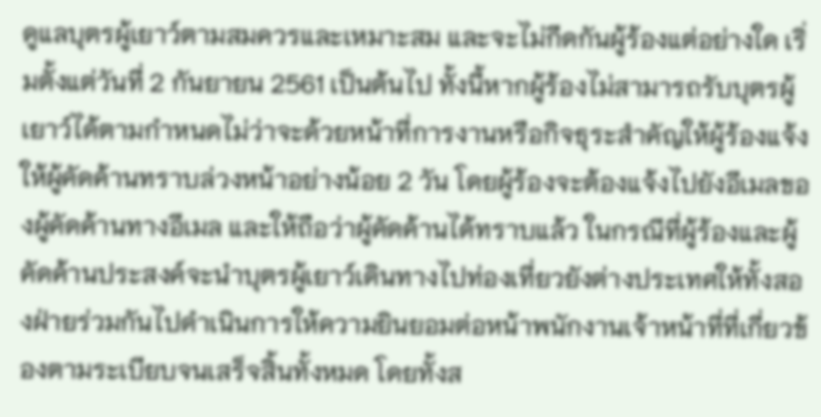ดูแลบุตรผู้เยาว์ตามสมควรและเหมาะสม และจะไม่กีดกันผู้ร้องแต่อย่างใด เริ่มตั้งแต่วันที่ 2 กันยายน 2561 เป็นต้นไป ทั้งนี้หากผู้ร้องไม่สามารถรับบุตรผู้เยาว์ได้ตามกำหนดไม่ว่าจะด้วยหน้าที่การงานหรือกิจธุระสำคัญให้ผู้ร้องแจ้งให้ผู้คัดค้านทราบล่วงหน้าอย่างน้อย 2 วัน โดยผู้ร้องจะต้องแจ้งไปยังอีเมลของผู้คัดค้านทางอีเมล และให้ถือว่าผู้คัดค้านได้ทราบแล้ว ในกรณีที่ผู้ร้องและผู้คัดค้านประสงค์จะนำบุตรผู้เยาว์เดินทางไปท่องเที่ยวยังต่างประเทศให้ทั้งสองฝ่ายร่วมกันไปดำเนินการให้ความยินยอมต่อหน้าพนักงานเจ้าหน้าที่ที่เกี่ยวข้องตามระเบียบจนเสร็จสิ้นทั้งหมด โดยทั้งส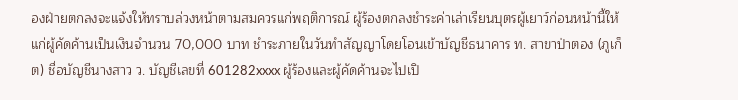องฝ่ายตกลงจะแจ้งให้ทราบล่วงหน้าตามสมควรแก่พฤติการณ์ ผู้ร้องตกลงชำระค่าเล่าเรียนบุตรผู้เยาว์ก่อนหน้านี้ให้แก่ผู้คัดค้านเป็นเงินจำนวน 70,000 บาท ชำระภายในวันทำสัญญาโดยโอนเข้าบัญชีธนาคาร ท. สาขาป่าตอง (ภูเก็ต) ชื่อบัญชีนางสาว ว. บัญชีเลขที่ 601282xxxx ผู้ร้องและผู้คัดค้านจะไปเปิ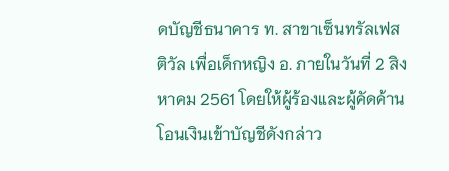ดบัญชีธนาคาร ท. สาขาเซ็นทรัลเฟสติวัล เพื่อเด็กหญิง อ. ภายในวันที่ 2 สิงหาคม 2561 โดยให้ผู้ร้องและผู้คัดค้านโอนเงินเข้าบัญชีดังกล่าว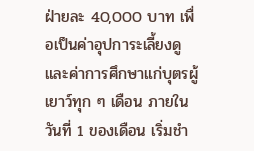ฝ่ายละ 40,000 บาท เพื่อเป็นค่าอุปการะเลี้ยงดูและค่าการศึกษาแก่บุตรผู้เยาว์ทุก ๆ เดือน ภายในวันที่ 1 ของเดือน เริ่มชำ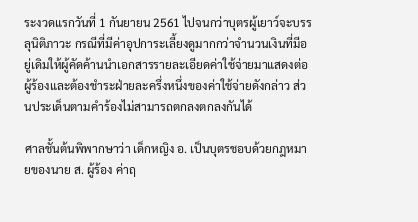ระงวดแรกวันที่ 1 กันยายน 2561 ไปจนกว่าบุตรผู้เยาว์จะบรรลุนิติภาวะ กรณีที่มีค่าอุปการะเลี้ยงดูมากกว่าจำนวนเงินที่มีอยู่เดิมให้ผู้คัดค้านนำเอกสารรายละเอียดค่าใช้จ่ายมาแสดงต่อผู้ร้องและต้องชำระฝ่ายละครึ่งหนึ่งของค่าใช้จ่ายดังกล่าว ส่วนประเด็นตามคำร้องไม่สามารถตกลงตกลงกันได้

ศาลชั้นต้นพิพากษาว่า เด็กหญิง อ. เป็นบุตรชอบด้วยกฎหมายของนาย ส. ผู้ร้อง ค่าฤ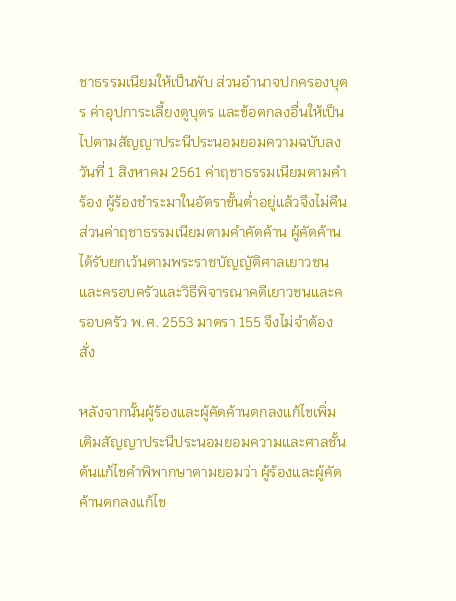ชาธรรมเนียมให้เป็นพับ ส่วนอำนาจปกครองบุตร ค่าอุปการะเลี้ยงดูบุตร และข้อตกลงอื่นให้เป็นไปตามสัญญาประนีประนอมยอมความฉบับลงวันที่ 1 สิงหาคม 2561 ค่าฤชาธรรมเนียมตามคำร้อง ผู้ร้องชำระมาในอัตราขั้นต่ำอยู่แล้วจึงไม่คืน ส่วนค่าฤชาธรรมเนียมตามคำคัดค้าน ผู้คัดค้านได้รับยกเว้นตามพระราชบัญญัติศาลเยาวชนและครอบครัวและวิธีพิจารณาคดีเยาวชนและครอบครัว พ.ศ. 2553 มาตรา 155 จึงไม่จำต้องสั่ง

หลังจากนั้นผู้ร้องและผู้คัดค้านตกลงแก้ไขเพิ่มเติมสัญญาประนีประนอมยอมความและศาลชั้นต้นแก้ไขคำพิพากษาตามยอมว่า ผู้ร้องและผู้คัดค้านตกลงแก้ไข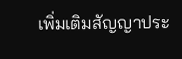เพิ่มเติมสัญญาประ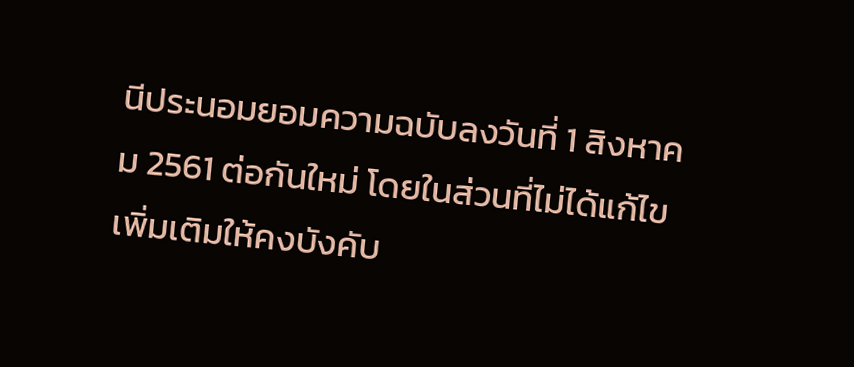นีประนอมยอมความฉบับลงวันที่ 1 สิงหาคม 2561 ต่อกันใหม่ โดยในส่วนที่ไม่ได้แก้ไขเพิ่มเติมให้คงบังคับ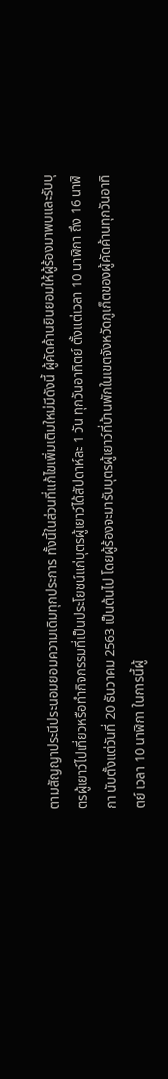ตามสัญญาประนีประนอมยอมความเดิมทุกประการ ทั้งนี้ในส่วนที่แก้ไขเพิ่มเติมใหม่มีดังนี้ ผู้คัดค้านยินยอมให้ผู้ร้องมาพบและรับบุตรผู้เยาว์ไปเที่ยวหรือทำกิจกรรมที่เป็นประโยชน์แก่บุตรผู้เยาว์ได้สัปดาห์ละ 1 วัน ทุกวันอาทิตย์ ตั้งแต่เวลา 10 นาฬิกา ถึง 16 นาฬิกา นับตั้งแต่วันที่ 20 ธันวาคม 2563 เป็นต้นไป โดยผู้ร้องจะมารับบุตรผู้เยาว์ที่บ้านพักในเขตจังหวัดภูเก็ตของผู้คัดค้านทุกวันอาทิตย์ เวลา 10 นาฬิกา ในการนี้ผู้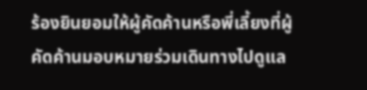ร้องยินยอมให้ผู้คัดค้านหรือพี่เลี้ยงที่ผู้คัดค้านมอบหมายร่วมเดินทางไปดูแล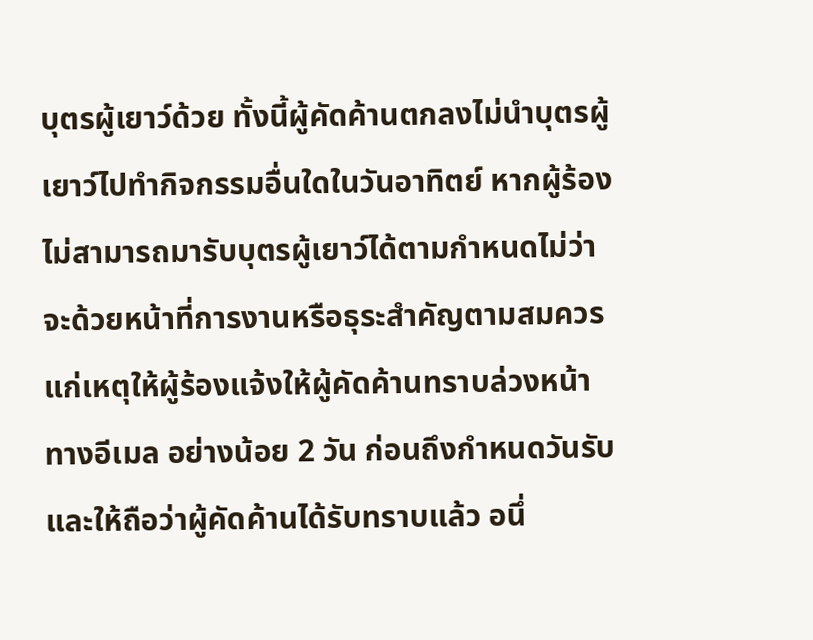บุตรผู้เยาว์ด้วย ทั้งนี้ผู้คัดค้านตกลงไม่นำบุตรผู้เยาว์ไปทำกิจกรรมอื่นใดในวันอาทิตย์ หากผู้ร้องไม่สามารถมารับบุตรผู้เยาว์ได้ตามกำหนดไม่ว่าจะด้วยหน้าที่การงานหรือธุระสำคัญตามสมควรแก่เหตุให้ผู้ร้องแจ้งให้ผู้คัดค้านทราบล่วงหน้าทางอีเมล อย่างน้อย 2 วัน ก่อนถึงกำหนดวันรับและให้ถือว่าผู้คัดค้านได้รับทราบแล้ว อนึ่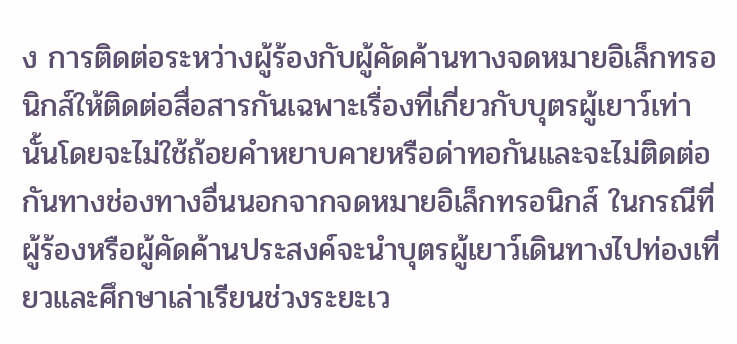ง การติดต่อระหว่างผู้ร้องกับผู้คัดค้านทางจดหมายอิเล็กทรอนิกส์ให้ติดต่อสื่อสารกันเฉพาะเรื่องที่เกี่ยวกับบุตรผู้เยาว์เท่านั้นโดยจะไม่ใช้ถ้อยคำหยาบคายหรือด่าทอกันและจะไม่ติดต่อกันทางช่องทางอื่นนอกจากจดหมายอิเล็กทรอนิกส์ ในกรณีที่ผู้ร้องหรือผู้คัดค้านประสงค์จะนำบุตรผู้เยาว์เดินทางไปท่องเที่ยวและศึกษาเล่าเรียนช่วงระยะเว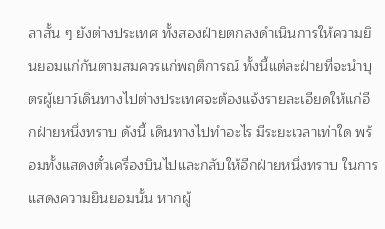ลาสั้น ๆ ยังต่างประเทศ ทั้งสองฝ่ายตกลงดำเนินการให้ความยินยอมแก่กันตามสมควรแก่พฤติการณ์ ทั้งนี้แต่ละฝ่ายที่จะนำบุตรผู้เยาว์เดินทางไปต่างประเทศจะต้องแจ้งรายละเอียดให้แก่อีกฝ่ายหนึ่งทราบ ดังนี้ เดินทางไปทำอะไร มีระยะเวลาเท่าใด พร้อมทั้งแสดงตั๋วเครื่องบินไปและกลับให้อีกฝ่ายหนึ่งทราบ ในการแสดงความยินยอมนั้น หากผู้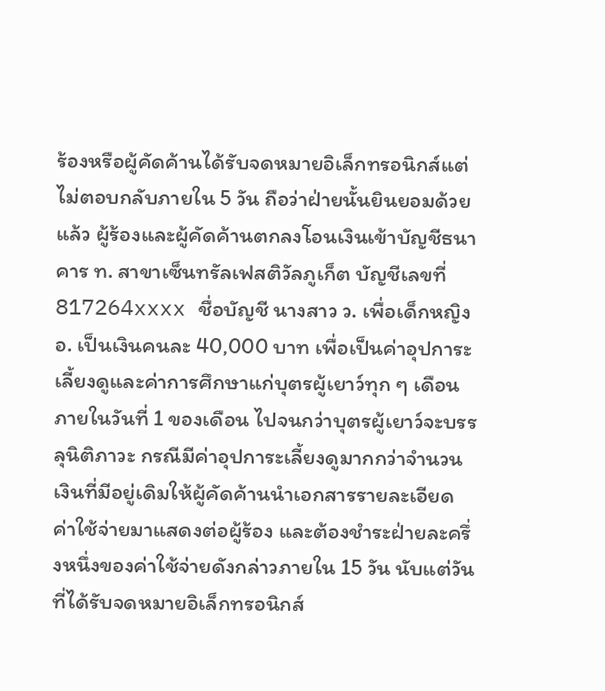ร้องหรือผู้คัดค้านได้รับจดหมายอิเล็กทรอนิกส์แต่ไม่ตอบกลับภายใน 5 วัน ถือว่าฝ่ายนั้นยินยอมด้วยแล้ว ผู้ร้องและผู้คัดค้านตกลงโอนเงินเข้าบัญชีธนาคาร ท. สาขาเซ็นทรัลเฟสติวัลภูเก็ต บัญชีเลขที่ 817264xxxx ชื่อบัญชี นางสาว ว. เพื่อเด็กหญิง อ. เป็นเงินคนละ 40,000 บาท เพื่อเป็นค่าอุปการะเลี้ยงดูและค่าการศึกษาแก่บุตรผู้เยาว์ทุก ๆ เดือน ภายในวันที่ 1 ของเดือน ไปจนกว่าบุตรผู้เยาว์จะบรรลุนิติภาวะ กรณีมีค่าอุปการะเลี้ยงดูมากกว่าจำนวนเงินที่มีอยู่เดิมให้ผู้คัดค้านนำเอกสารรายละเอียดค่าใช้จ่ายมาแสดงต่อผู้ร้อง และต้องชำระฝ่ายละครึ่งหนึ่งของค่าใช้จ่ายดังกล่าวภายใน 15 วัน นับแต่วันที่ได้รับจดหมายอิเล็กทรอนิกส์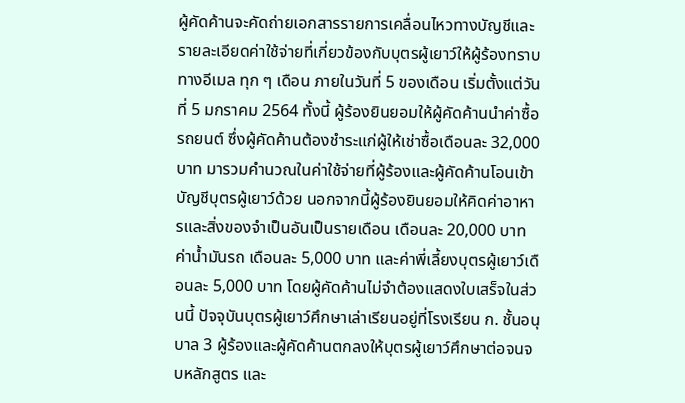ผู้คัดค้านจะคัดถ่ายเอกสารรายการเคลื่อนไหวทางบัญชีและรายละเอียดค่าใช้จ่ายที่เกี่ยวข้องกับบุตรผู้เยาว์ให้ผู้ร้องทราบทางอีเมล ทุก ๆ เดือน ภายในวันที่ 5 ของเดือน เริ่มตั้งแต่วันที่ 5 มกราคม 2564 ทั้งนี้ ผู้ร้องยินยอมให้ผู้คัดค้านนำค่าซื้อรถยนต์ ซึ่งผู้คัดค้านต้องชำระแก่ผู้ให้เช่าซื้อเดือนละ 32,000 บาท มารวมคำนวณในค่าใช้จ่ายที่ผู้ร้องและผู้คัดค้านโอนเข้าบัญชีบุตรผู้เยาว์ด้วย นอกจากนี้ผู้ร้องยินยอมให้คิดค่าอาหารและสิ่งของจำเป็นอันเป็นรายเดือน เดือนละ 20,000 บาท ค่าน้ำมันรถ เดือนละ 5,000 บาท และค่าพี่เลี้ยงบุตรผู้เยาว์เดือนละ 5,000 บาท โดยผู้คัดค้านไม่จำต้องแสดงใบเสร็จในส่วนนี้ ปัจจุบันบุตรผู้เยาว์ศึกษาเล่าเรียนอยู่ที่โรงเรียน ก. ชั้นอนุบาล 3 ผู้ร้องและผู้คัดค้านตกลงให้บุตรผู้เยาว์ศึกษาต่อจนจบหลักสูตร และ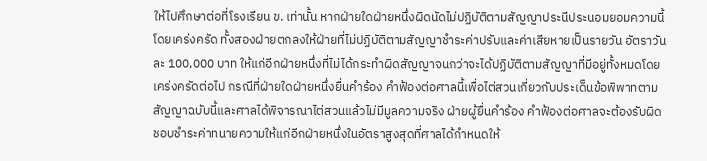ให้ไปศึกษาต่อที่โรงเรียน ข. เท่านั้น หากฝ่ายใดฝ่ายหนึ่งผิดนัดไม่ปฏิบัติตามสัญญาประนีประนอมยอมความนี้โดยเคร่งครัด ทั้งสองฝ่ายตกลงให้ฝ่ายที่ไม่ปฏิบัติตามสัญญาชำระค่าปรับและค่าเสียหายเป็นรายวัน อัตราวันละ 100,000 บาท ให้แก่อีกฝ่ายหนึ่งที่ไม่ได้กระทำผิดสัญญาจนกว่าจะได้ปฏิบัติตามสัญญาที่มีอยู่ทั้งหมดโดยเคร่งครัดต่อไป กรณีที่ฝ่ายใดฝ่ายหนึ่งยื่นคำร้อง คำฟ้องต่อศาลนี้เพื่อไต่สวนเกี่ยวกับประเด็นข้อพิพาทตามสัญญาฉบับนี้และศาลได้พิจารณาไต่สวนแล้วไม่มีมูลความจริง ฝ่ายผู้ยื่นคำร้อง คำฟ้องต่อศาลจะต้องรับผิดชอบชำระค่าทนายความให้แก่อีกฝ่ายหนึ่งในอัตราสูงสุดที่ศาลได้กำหนดให้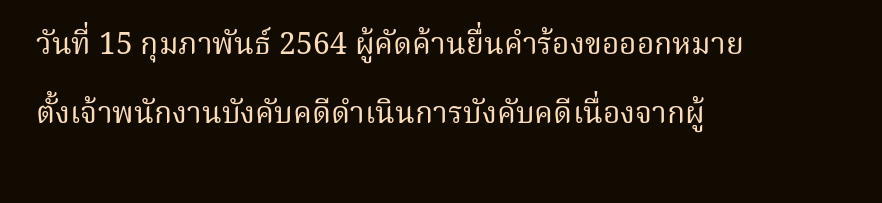วันที่ 15 กุมภาพันธ์ 2564 ผู้คัดค้านยื่นคำร้องขอออกหมายตั้งเจ้าพนักงานบังคับคดีดำเนินการบังคับคดีเนื่องจากผู้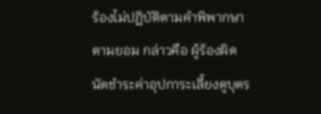ร้องไม่ปฏิบัติตามคำพิพากษาตามยอม กล่าวคือ ผู้ร้องผิดนัดชำระค่าอุปการะเลี้ยงดูบุตร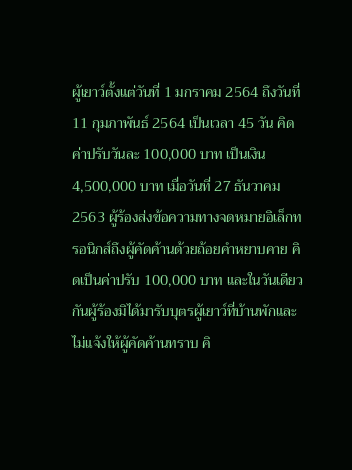ผู้เยาว์ตั้งแต่วันที่ 1 มกราคม 2564 ถึงวันที่ 11 กุมภาพันธ์ 2564 เป็นเวลา 45 วัน คิดค่าปรับวันละ 100,000 บาท เป็นเงิน 4,500,000 บาท เมื่อวันที่ 27 ธันวาคม 2563 ผู้ร้องส่งข้อความทางจดหมายอิเล็กทรอนิกส์ถึงผู้คัดค้านด้วยถ้อยคำหยาบคาย คิดเป็นค่าปรับ 100,000 บาท และในวันเดียวกันผู้ร้องมิได้มารับบุตรผู้เยาว์ที่บ้านพักและไม่แจ้งให้ผู้คัดค้านทราบ คิ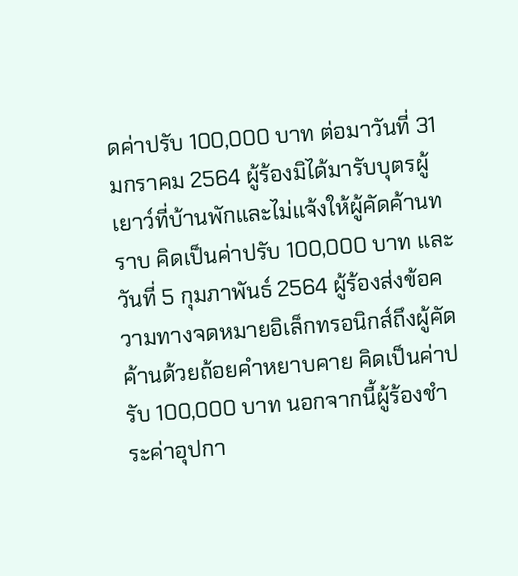ดค่าปรับ 100,000 บาท ต่อมาวันที่ 31 มกราคม 2564 ผู้ร้องมิได้มารับบุตรผู้เยาว์ที่บ้านพักและไม่แจ้งให้ผู้คัดค้านทราบ คิดเป็นค่าปรับ 100,000 บาท และวันที่ 5 กุมภาพันธ์ 2564 ผู้ร้องส่งข้อความทางจดหมายอิเล็กทรอนิกส์ถึงผู้คัดค้านด้วยถ้อยคำหยาบคาย คิดเป็นค่าปรับ 100,000 บาท นอกจากนี้ผู้ร้องชำระค่าอุปกา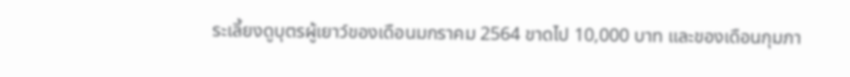ระเลี้ยงดูบุตรผู้เยาว์ของเดือนมกราคม 2564 ขาดไป 10,000 บาท และของเดือนกุมภา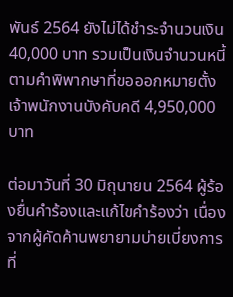พันธ์ 2564 ยังไม่ได้ชำระจำนวนเงิน 40,000 บาท รวมเป็นเงินจำนวนหนี้ตามคำพิพากษาที่ขอออกหมายตั้งเจ้าพนักงานบังคับคดี 4,950,000 บาท

ต่อมาวันที่ 30 มิถุนายน 2564 ผู้ร้องยื่นคำร้องและแก้ไขคำร้องว่า เนื่องจากผู้คัดค้านพยายามบ่ายเบี่ยงการที่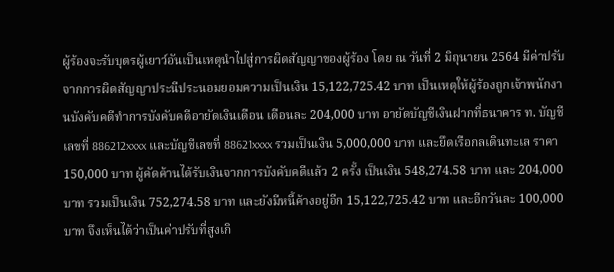ผู้ร้องจะรับบุตรผู้เยาว์อันเป็นเหตุนำไปสู่การผิดสัญญาของผู้ร้อง โดย ณ วันที่ 2 มิถุนายน 2564 มีค่าปรับจากการผิดสัญญาประนีประนอมยอมความเป็นเงิน 15,122,725.42 บาท เป็นเหตุให้ผู้ร้องถูกเจ้าพนักงานบังคับคดีทำการบังคับคดีอายัดเงินเดือน เดือนละ 204,000 บาท อายัดบัญชีเงินฝากที่ธนาคาร ท. บัญชีเลขที่ 886212xxxx และบัญชีเลขที่ 88621xxxx รวมเป็นเงิน 5,000,000 บาท และยึดเรือกลเดินทะเล ราคา 150,000 บาท ผู้คัดค้านได้รับเงินจากการบังคับคดีแล้ว 2 ครั้ง เป็นเงิน 548,274.58 บาท และ 204,000 บาท รวมเป็นเงิน 752,274.58 บาท และยังมีหนี้ค้างอยู่อีก 15,122,725.42 บาท และอีกวันละ 100,000 บาท จึงเห็นได้ว่าเป็นค่าปรับที่สูงเกิ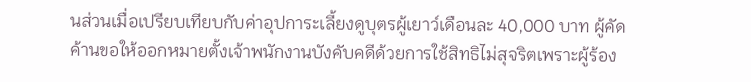นส่วนเมื่อเปรียบเทียบกับค่าอุปการะเลี้ยงดูบุตรผู้เยาว์เดือนละ 40,000 บาท ผู้คัดค้านขอให้ออกหมายตั้งเจ้าพนักงานบังคับคดีด้วยการใช้สิทธิไม่สุจริตเพราะผู้ร้อง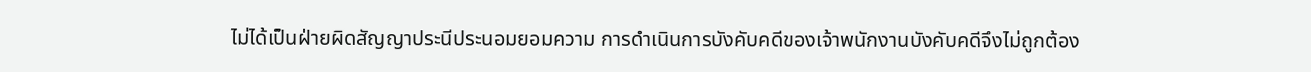ไม่ได้เป็นฝ่ายผิดสัญญาประนีประนอมยอมความ การดำเนินการบังคับคดีของเจ้าพนักงานบังคับคดีจึงไม่ถูกต้อง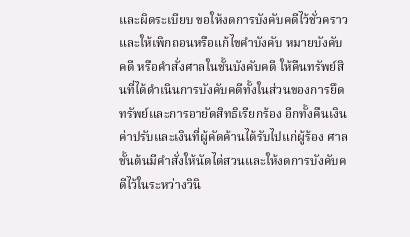และผิดระเบียบ ขอให้งดการบังคับคดีไว้ชั่วคราว และให้เพิกถอนหรือแก้ไขคำบังคับ หมายบังคับคดี หรือคำสั่งศาลในชั้นบังคับคดี ให้คืนทรัพย์สินที่ได้ดำเนินการบังคับคดีทั้งในส่วนของการยึดทรัพย์และการอายัดสิทธิเรียกร้อง อีกทั้งคืนเงินค่าปรับและเงินที่ผู้คัดค้านได้รับไปแก่ผู้ร้อง ศาลชั้นต้นมีคำสั่งให้นัดไต่สวนและให้งดการบังคับคดีไว้ในระหว่างวินิ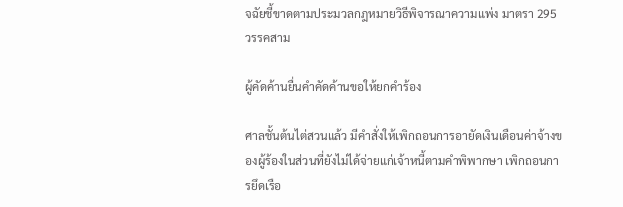จฉัยชี้ขาดตามประมวลกฎหมายวิธีพิจารณาความแพ่ง มาตรา 295 วรรคสาม

ผู้คัดค้านยื่นคำคัดค้านขอให้ยกคำร้อง

ศาลชั้นต้นไต่สวนแล้ว มีคำสั่งให้เพิกถอนการอายัดเงินเดือนค่าจ้างของผู้ร้องในส่วนที่ยังไม่ได้จ่ายแก่เจ้าหนี้ตามคำพิพากษา เพิกถอนการยึดเรือ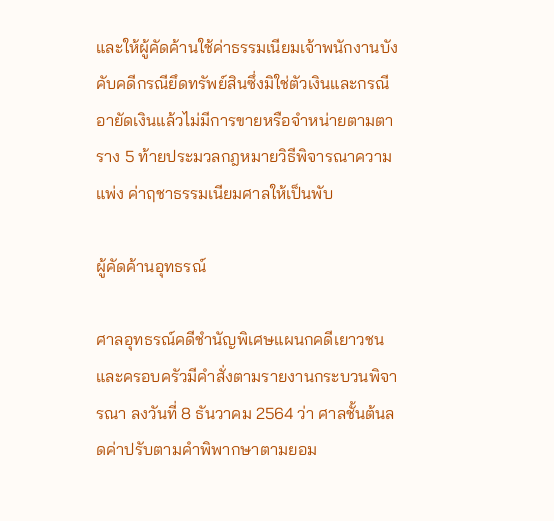และให้ผู้คัดค้านใช้ค่าธรรมเนียมเจ้าพนักงานบังคับคดีกรณียึดทรัพย์สินซึ่งมิใช่ตัวเงินและกรณีอายัดเงินแล้วไม่มีการขายหรือจำหน่ายตามตาราง 5 ท้ายประมวลกฎหมายวิธีพิจารณาความแพ่ง ค่าฤชาธรรมเนียมศาลให้เป็นพับ

ผู้คัดค้านอุทธรณ์

ศาลอุทธรณ์คดีชำนัญพิเศษแผนกคดีเยาวชนและครอบครัวมีคำสั่งตามรายงานกระบวนพิจารณา ลงวันที่ 8 ธันวาคม 2564 ว่า ศาลชั้นต้นลดค่าปรับตามคำพิพากษาตามยอม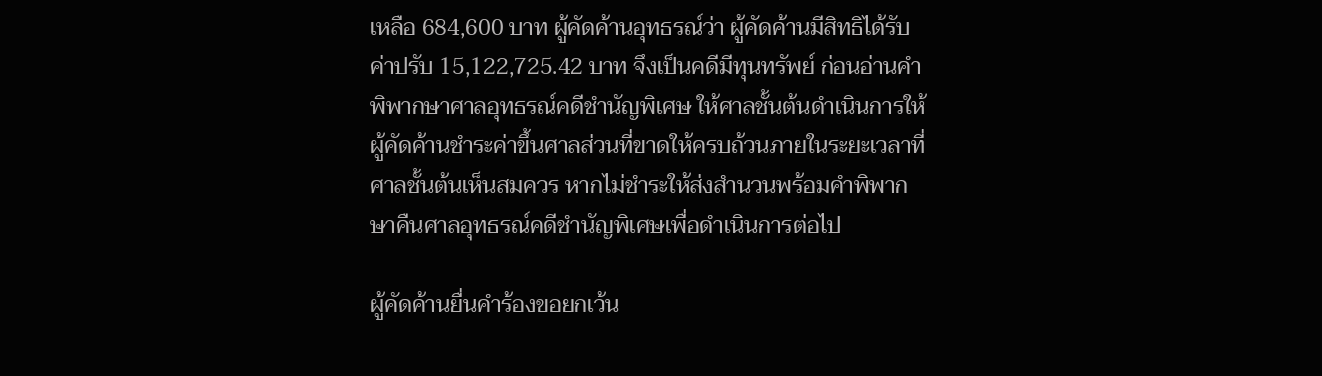เหลือ 684,600 บาท ผู้คัดค้านอุทธรณ์ว่า ผู้คัดค้านมีสิทธิได้รับค่าปรับ 15,122,725.42 บาท จึงเป็นคดีมีทุนทรัพย์ ก่อนอ่านคำพิพากษาศาลอุทธรณ์คดีชำนัญพิเศษ ให้ศาลชั้นต้นดำเนินการให้ผู้คัดค้านชำระค่าขึ้นศาลส่วนที่ขาดให้ครบถ้วนภายในระยะเวลาที่ศาลชั้นต้นเห็นสมควร หากไม่ชำระให้ส่งสำนวนพร้อมคำพิพากษาคืนศาลอุทธรณ์คดีชำนัญพิเศษเพื่อดำเนินการต่อไป

ผู้คัดค้านยื่นคำร้องขอยกเว้น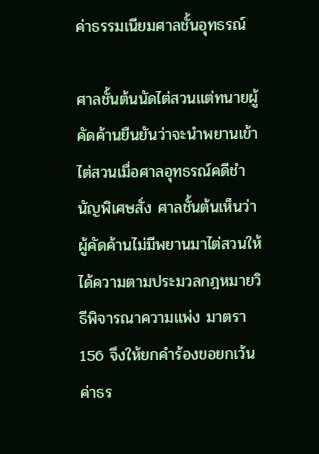ค่าธรรมเนียมศาลชั้นอุทธรณ์

ศาลชั้นต้นนัดไต่สวนแต่ทนายผู้คัดค้านยืนยันว่าจะนำพยานเข้าไต่สวนเมื่อศาลอุทธรณ์คดีชำนัญพิเศษสั่ง ศาลชั้นต้นเห็นว่า ผู้คัดค้านไม่มีพยานมาไต่สวนให้ได้ความตามประมวลกฎหมายวิธีพิจารณาความแพ่ง มาตรา 156 จึงให้ยกคำร้องขอยกเว้นค่าธร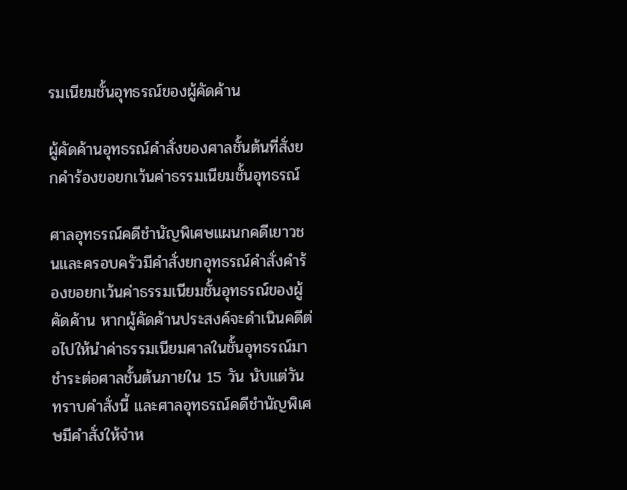รมเนียมชั้นอุทธรณ์ของผู้คัดค้าน

ผู้คัดค้านอุทธรณ์คำสั่งของศาลชั้นต้นที่สั่งยกคำร้องขอยกเว้นค่าธรรมเนียมชั้นอุทธรณ์

ศาลอุทธรณ์คดีชำนัญพิเศษแผนกคดีเยาวชนและครอบครัวมีคำสั่งยกอุทธรณ์คำสั่งคำร้องขอยกเว้นค่าธรรมเนียมชั้นอุทธรณ์ของผู้คัดค้าน หากผู้คัดค้านประสงค์จะดำเนินคดีต่อไปให้นำค่าธรรมเนียมศาลในชั้นอุทธรณ์มาชำระต่อศาลชั้นต้นภายใน 15 วัน นับแต่วันทราบคำสั่งนี้ และศาลอุทธรณ์คดีชำนัญพิเศษมีคำสั่งให้จำห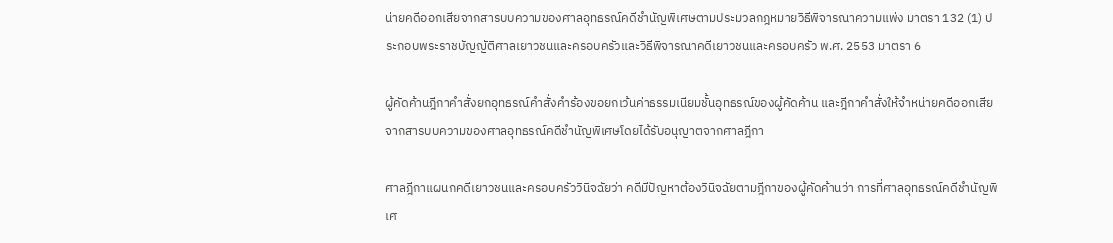น่ายคดีออกเสียจากสารบบความของศาลอุทธรณ์คดีชำนัญพิเศษตามประมวลกฎหมายวิธีพิจารณาความแพ่ง มาตรา 132 (1) ประกอบพระราชบัญญัติศาลเยาวชนและครอบครัวและวิธีพิจารณาคดีเยาวชนและครอบครัว พ.ศ. 2553 มาตรา 6

ผู้คัดค้านฎีกาคำสั่งยกอุทธรณ์คำสั่งคำร้องขอยกเว้นค่าธรรมเนียมชั้นอุทธรณ์ของผู้คัดค้าน และฎีกาคำสั่งให้จำหน่ายคดีออกเสียจากสารบบความของศาลอุทธรณ์คดีชำนัญพิเศษโดยได้รับอนุญาตจากศาลฎีกา

ศาลฎีกาแผนกคดีเยาวชนและครอบครัววินิจฉัยว่า คดีมีปัญหาต้องวินิจฉัยตามฎีกาของผู้คัดค้านว่า การที่ศาลอุทธรณ์คดีชำนัญพิเศ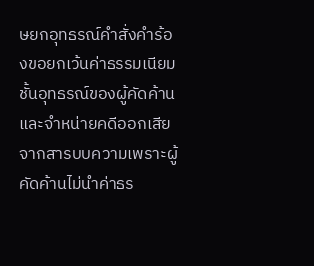ษยกอุทธรณ์คำสั่งคำร้องขอยกเว้นค่าธรรมเนียมชั้นอุทธรณ์ของผู้คัดค้าน และจำหน่ายคดีออกเสียจากสารบบความเพราะผู้คัดค้านไม่นำค่าธร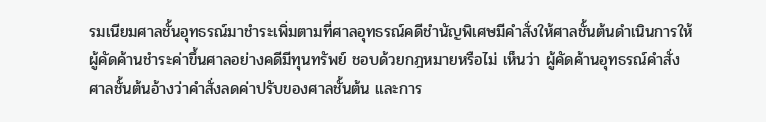รมเนียมศาลชั้นอุทธรณ์มาชำระเพิ่มตามที่ศาลอุทธรณ์คดีชำนัญพิเศษมีคำสั่งให้ศาลชั้นต้นดำเนินการให้ผู้คัดค้านชำระค่าขึ้นศาลอย่างคดีมีทุนทรัพย์ ชอบด้วยกฎหมายหรือไม่ เห็นว่า ผู้คัดค้านอุทธรณ์คำสั่งศาลชั้นต้นอ้างว่าคำสั่งลดค่าปรับของศาลชั้นต้น และการ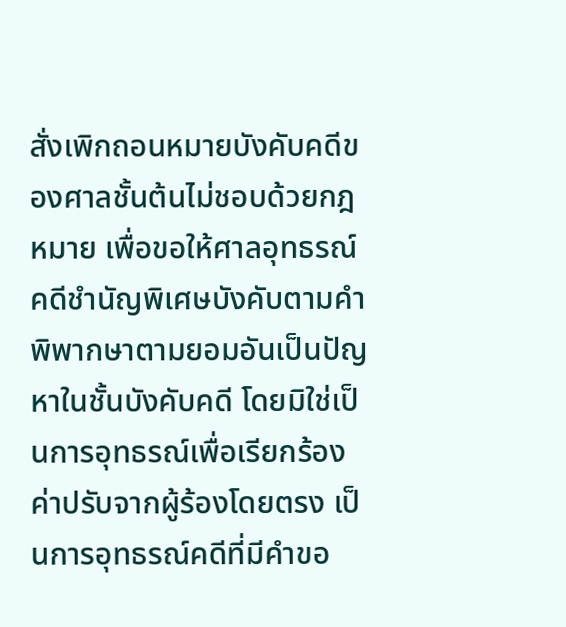สั่งเพิกถอนหมายบังคับคดีของศาลชั้นต้นไม่ชอบด้วยกฎหมาย เพื่อขอให้ศาลอุทธรณ์คดีชำนัญพิเศษบังคับตามคำพิพากษาตามยอมอันเป็นปัญหาในชั้นบังคับคดี โดยมิใช่เป็นการอุทธรณ์เพื่อเรียกร้องค่าปรับจากผู้ร้องโดยตรง เป็นการอุทธรณ์คดีที่มีคำขอ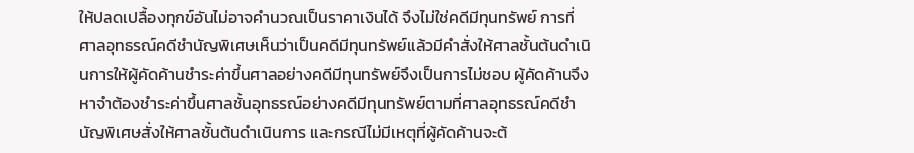ให้ปลดเปลื้องทุกข์อันไม่อาจคำนวณเป็นราคาเงินได้ จึงไม่ใช่คดีมีทุนทรัพย์ การที่ศาลอุทธรณ์คดีชำนัญพิเศษเห็นว่าเป็นคดีมีทุนทรัพย์แล้วมีคำสั่งให้ศาลชั้นต้นดำเนินการให้ผู้คัดค้านชำระค่าขึ้นศาลอย่างคดีมีทุนทรัพย์จึงเป็นการไม่ชอบ ผู้คัดค้านจึงหาจำต้องชำระค่าขึ้นศาลชั้นอุทธรณ์อย่างคดีมีทุนทรัพย์ตามที่ศาลอุทธรณ์คดีชำนัญพิเศษสั่งให้ศาลชั้นต้นดำเนินการ และกรณีไม่มีเหตุที่ผู้คัดค้านจะต้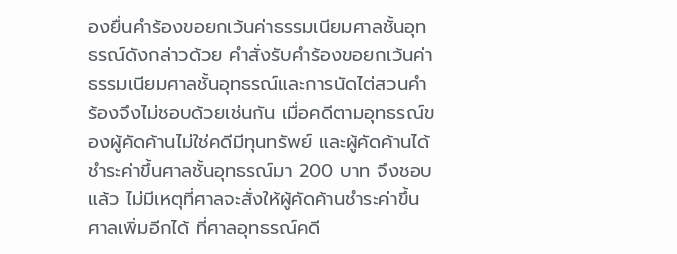องยื่นคำร้องขอยกเว้นค่าธรรมเนียมศาลชั้นอุทธรณ์ดังกล่าวด้วย คำสั่งรับคำร้องขอยกเว้นค่าธรรมเนียมศาลชั้นอุทธรณ์และการนัดไต่สวนคำร้องจึงไม่ชอบด้วยเช่นกัน เมื่อคดีตามอุทธรณ์ของผู้คัดค้านไม่ใช่คดีมีทุนทรัพย์ และผู้คัดค้านได้ชำระค่าขึ้นศาลชั้นอุทธรณ์มา 200 บาท จึงชอบแล้ว ไม่มีเหตุที่ศาลจะสั่งให้ผู้คัดค้านชำระค่าขึ้นศาลเพิ่มอีกได้ ที่ศาลอุทธรณ์คดี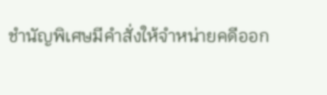ชำนัญพิเศษมีคำสั่งให้จำหน่ายคดีออก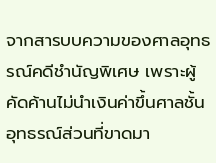จากสารบบความของศาลอุทธรณ์คดีชำนัญพิเศษ เพราะผู้คัดค้านไม่นำเงินค่าขึ้นศาลชั้นอุทธรณ์ส่วนที่ขาดมา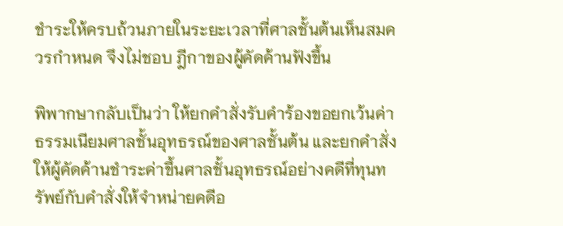ชำระให้ครบถ้วนภายในระยะเวลาที่ศาลชั้นต้นเห็นสมควรกำหนด จึงไม่ชอบ ฎีกาของผู้คัดค้านฟังขึ้น

พิพากษากลับเป็นว่า ให้ยกคำสั่งรับคำร้องขอยกเว้นค่าธรรมเนียมศาลชั้นอุทธรณ์ของศาลชั้นต้น และยกคำสั่งให้ผู้คัดค้านชำระค่าขึ้นศาลชั้นอุทธรณ์อย่างคดีที่ทุนทรัพย์กับคำสั่งให้จำหน่ายคดีอ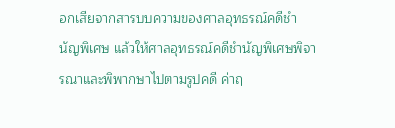อกเสียจากสารบบความของศาลอุทธรณ์คดีชำนัญพิเศษ แล้วให้ศาลอุทธรณ์คดีชำนัญพิเศษพิจารณาและพิพากษาไปตามรูปคดี ค่าฤ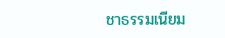ชาธรรมเนียม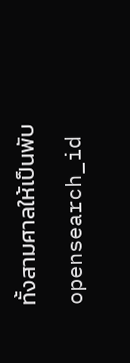ทั้งสามศาลให้เป็นพับ
opensearch_id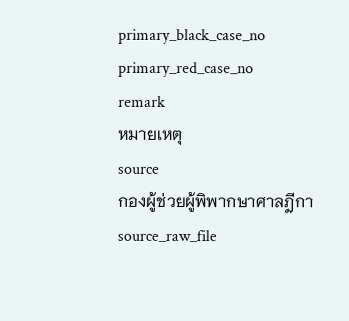primary_black_case_no
primary_red_case_no
remark
หมายเหตุ
source
กองผู้ช่วยผู้พิพากษาศาลฎีกา
source_raw_file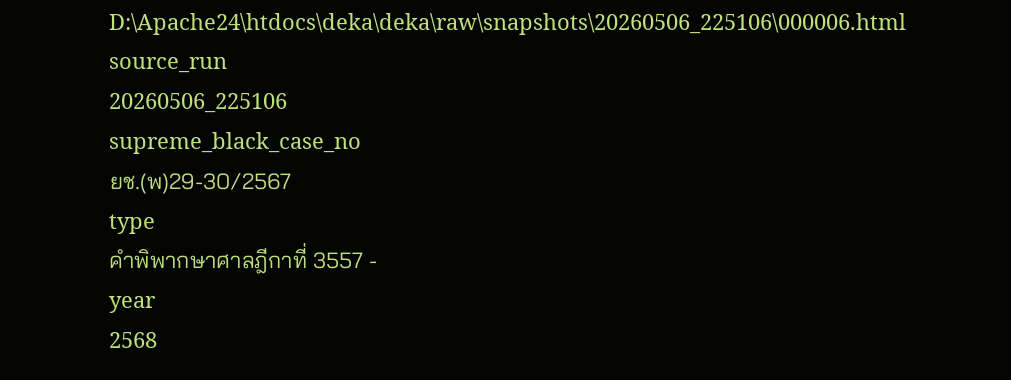D:\Apache24\htdocs\deka\deka\raw\snapshots\20260506_225106\000006.html
source_run
20260506_225106
supreme_black_case_no
ยช.(พ)29-30/2567
type
คำพิพากษาศาลฎีกาที่ 3557 -
year
2568